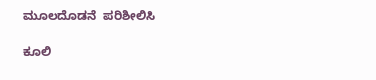ಮೂಲದೊಡನೆ  ಪರಿಶೀಲಿಸಿ

ಕೂಲಿ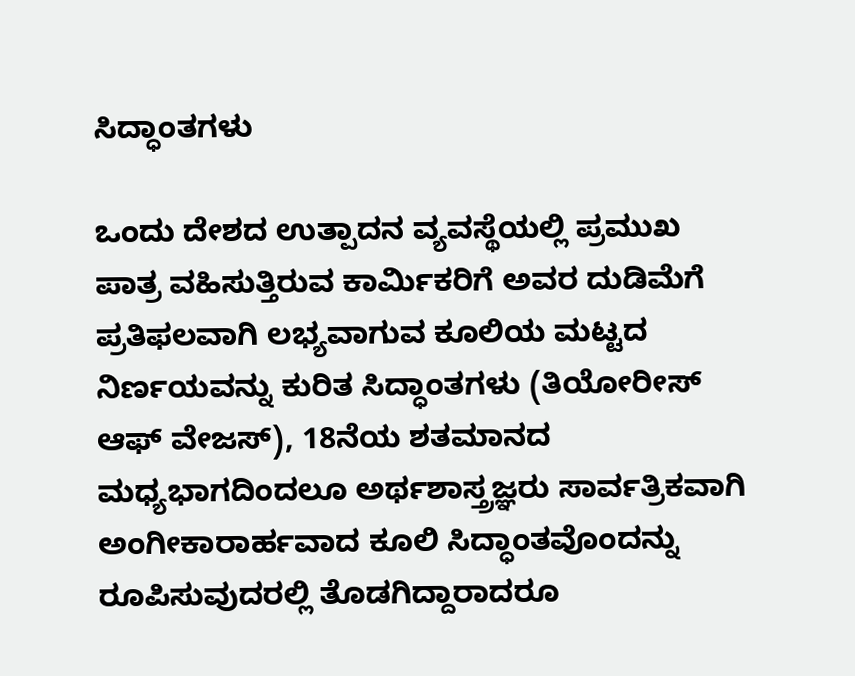ಸಿದ್ಧಾಂತಗಳು

ಒಂದು ದೇಶದ ಉತ್ಪಾದನ ವ್ಯವಸ್ಥೆಯಲ್ಲಿ ಪ್ರಮುಖ ಪಾತ್ರ ವಹಿಸುತ್ತಿರುವ ಕಾರ್ಮಿಕರಿಗೆ ಅವರ ದುಡಿಮೆಗೆ ಪ್ರತಿಫಲವಾಗಿ ಲಭ್ಯವಾಗುವ ಕೂಲಿಯ ಮಟ್ಟದ ನಿರ್ಣಯವನ್ನು ಕುರಿತ ಸಿದ್ಧಾಂತಗಳು (ತಿಯೋರೀಸ್ ಆಫ್ ವೇಜಸ್), 18ನೆಯ ಶತಮಾನದ ಮಧ್ಯಭಾಗದಿಂದಲೂ ಅರ್ಥಶಾಸ್ತ್ರಜ್ಞರು ಸಾರ್ವತ್ರಿಕವಾಗಿ ಅಂಗೀಕಾರಾರ್ಹವಾದ ಕೂಲಿ ಸಿದ್ಧಾಂತವೊಂದನ್ನು ರೂಪಿಸುವುದರಲ್ಲಿ ತೊಡಗಿದ್ದಾರಾದರೂ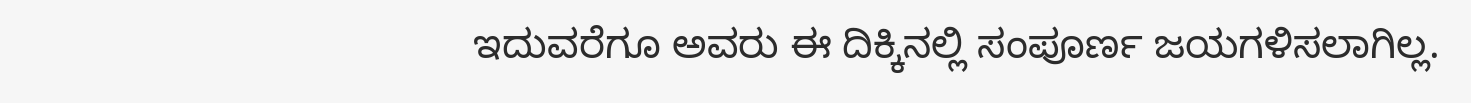ಇದುವರೆಗೂ ಅವರು ಈ ದಿಕ್ಕಿನಲ್ಲಿ ಸಂಪೂರ್ಣ ಜಯಗಳಿಸಲಾಗಿಲ್ಲ.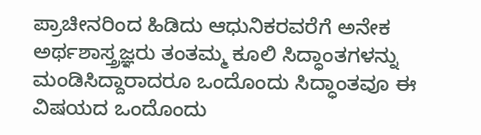ಪ್ರಾಚೀನರಿಂದ ಹಿಡಿದು ಆಧುನಿಕರವರೆಗೆ ಅನೇಕ ಅರ್ಥಶಾಸ್ತ್ರಜ್ಞರು ತಂತಮ್ಮ ಕೂಲಿ ಸಿದ್ಧಾಂತಗಳನ್ನು ಮಂಡಿಸಿದ್ದಾರಾದರೂ ಒಂದೊಂದು ಸಿದ್ಧಾಂತವೂ ಈ ವಿಷಯದ ಒಂದೊಂದು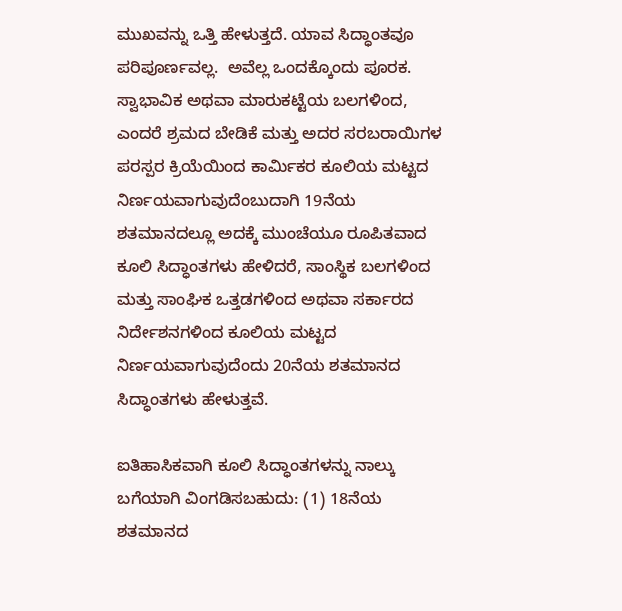ಮುಖವನ್ನು ಒತ್ತಿ ಹೇಳುತ್ತದೆ. ಯಾವ ಸಿದ್ಧಾಂತವೂ ಪರಿಪೂರ್ಣವಲ್ಲ.  ಅವೆಲ್ಲ ಒಂದಕ್ಕೊಂದು ಪೂರಕ.  ಸ್ವಾಭಾವಿಕ ಅಥವಾ ಮಾರುಕಟ್ಟೆಯ ಬಲಗಳಿಂದ, ಎಂದರೆ ಶ್ರಮದ ಬೇಡಿಕೆ ಮತ್ತು ಅದರ ಸರಬರಾಯಿಗಳ ಪರಸ್ಪರ ಕ್ರಿಯೆಯಿಂದ ಕಾರ್ಮಿಕರ ಕೂಲಿಯ ಮಟ್ಟದ ನಿರ್ಣಯವಾಗುವುದೆಂಬುದಾಗಿ 19ನೆಯ ಶತಮಾನದಲ್ಲೂ ಅದಕ್ಕೆ ಮುಂಚೆಯೂ ರೂಪಿತವಾದ ಕೂಲಿ ಸಿದ್ಧಾಂತಗಳು ಹೇಳಿದರೆ, ಸಾಂಸ್ಥಿಕ ಬಲಗಳಿಂದ ಮತ್ತು ಸಾಂಘಿಕ ಒತ್ತಡಗಳಿಂದ ಅಥವಾ ಸರ್ಕಾರದ ನಿರ್ದೇಶನಗಳಿಂದ ಕೂಲಿಯ ಮಟ್ಟದ ನಿರ್ಣಯವಾಗುವುದೆಂದು 20ನೆಯ ಶತಮಾನದ ಸಿದ್ಧಾಂತಗಳು ಹೇಳುತ್ತವೆ.

ಐತಿಹಾಸಿಕವಾಗಿ ಕೂಲಿ ಸಿದ್ಧಾಂತಗಳನ್ನು ನಾಲ್ಕು ಬಗೆಯಾಗಿ ವಿಂಗಡಿಸಬಹುದು: (1) 18ನೆಯ ಶತಮಾನದ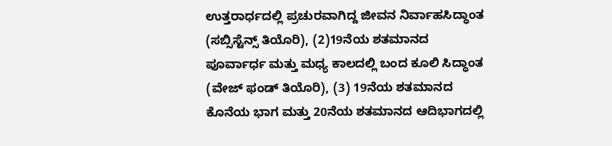ಉತ್ತರಾರ್ಧದಲ್ಲಿ ಪ್ರಚುರವಾಗಿದ್ದ ಜೀವನ ನಿರ್ವಾಹಸಿದ್ಧಾಂತ (ಸಬ್ಸಿಸ್ಟೆನ್ಸ್ ತಿಯೊರಿ), (2)19ನೆಯ ಶತಮಾನದ ಪೂರ್ವಾರ್ಧ ಮತ್ತು ಮಧ್ಯ ಕಾಲದಲ್ಲಿ ಬಂದ ಕೂಲಿ ಸಿದ್ಧಾಂತ (ವೇಜ್ ಫಂಡ್ ತಿಯೊರಿ), (3) 19ನೆಯ ಶತಮಾನದ ಕೊನೆಯ ಭಾಗ ಮತ್ತು 20ನೆಯ ಶತಮಾನದ ಆದಿಭಾಗದಲ್ಲಿ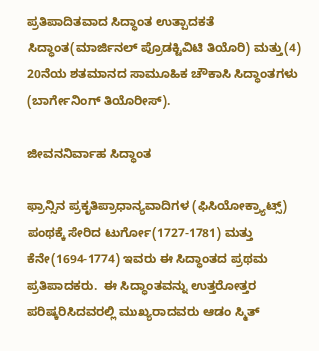ಪ್ರತಿಪಾದಿತವಾದ ಸಿದ್ಧಾಂತ ಉತ್ಪಾದಕತೆ ಸಿದ್ಧಾಂತ(ಮಾರ್ಜಿನಲ್ ಪ್ರೊಡಕ್ಟಿವಿಟಿ ತಿಯೊರಿ) ಮತ್ತು(4) 20ನೆಯ ಶತಮಾನದ ಸಾಮೂಹಿಕ ಚೌಕಾಸಿ ಸಿದ್ಧಾಂತಗಳು (ಬಾರ್ಗೇನಿಂಗ್ ತಿಯೊರೀಸ್).

ಜೀವನನಿರ್ವಾಹ ಸಿದ್ಧಾಂತ

ಫ್ರಾನ್ಸಿನ ಪ್ರಕೃತಿಪ್ರಾಧಾನ್ಯವಾದಿಗಳ (ಫಿಸಿಯೋಕ್ರ್ಯಾಟ್ಸ್) ಪಂಥಕ್ಕೆ ಸೇರಿದ ಟುರ್ಗೋ(1727-1781) ಮತ್ತು ಕೆನೇ(1694-1774) ಇವರು ಈ ಸಿದ್ಧಾಂತದ ಪ್ರಥಮ ಪ್ರತಿಪಾದಕರು.  ಈ ಸಿದ್ಧಾಂತವನ್ನು ಉತ್ತರೋತ್ತರ ಪರಿಷ್ಕರಿಸಿದವರಲ್ಲಿ ಮುಖ್ಯರಾದವರು ಆಡಂ ಸ್ಮಿತ್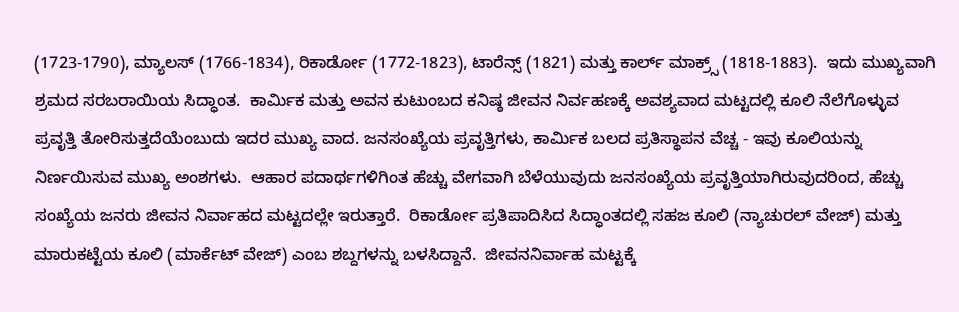(1723-1790), ಮ್ಯಾಲಸ್ (1766-1834), ರಿಕಾರ್ಡೋ (1772-1823), ಟಾರೆನ್ಸ್ (1821) ಮತ್ತು ಕಾರ್ಲ್ ಮಾಕ್ರ್ಸ್ (1818-1883).  ಇದು ಮುಖ್ಯವಾಗಿ ಶ್ರಮದ ಸರಬರಾಯಿಯ ಸಿದ್ಧಾಂತ.  ಕಾರ್ಮಿಕ ಮತ್ತು ಅವನ ಕುಟುಂಬದ ಕನಿಷ್ಠ ಜೀವನ ನಿರ್ವಹಣಕ್ಕೆ ಅವಶ್ಯವಾದ ಮಟ್ಟದಲ್ಲಿ ಕೂಲಿ ನೆಲೆಗೊಳ್ಳುವ ಪ್ರವೃತ್ತಿ ತೋರಿಸುತ್ತದೆಯೆಂಬುದು ಇದರ ಮುಖ್ಯ ವಾದ. ಜನಸಂಖ್ಯೆಯ ಪ್ರವೃತ್ತಿಗಳು, ಕಾರ್ಮಿಕ ಬಲದ ಪ್ರತಿಸ್ಥಾಪನ ವೆಚ್ಚ - ಇವು ಕೂಲಿಯನ್ನು ನಿರ್ಣಯಿಸುವ ಮುಖ್ಯ ಅಂಶಗಳು.  ಆಹಾರ ಪದಾರ್ಥಗಳಿಗಿಂತ ಹೆಚ್ಚು ವೇಗವಾಗಿ ಬೆಳೆಯುವುದು ಜನಸಂಖ್ಯೆಯ ಪ್ರವೃತ್ತಿಯಾಗಿರುವುದರಿಂದ, ಹೆಚ್ಚು ಸಂಖ್ಯೆಯ ಜನರು ಜೀವನ ನಿರ್ವಾಹದ ಮಟ್ಟದಲ್ಲೇ ಇರುತ್ತಾರೆ.  ರಿಕಾರ್ಡೋ ಪ್ರತಿಪಾದಿಸಿದ ಸಿದ್ಧಾಂತದಲ್ಲಿ ಸಹಜ ಕೂಲಿ (ನ್ಯಾಚುರಲ್ ವೇಜ್) ಮತ್ತು ಮಾರುಕಟ್ಟೆಯ ಕೂಲಿ (ಮಾರ್ಕೆಟ್ ವೇಜ್) ಎಂಬ ಶಬ್ದಗಳನ್ನು ಬಳಸಿದ್ದಾನೆ.  ಜೀವನನಿರ್ವಾಹ ಮಟ್ಟಕ್ಕೆ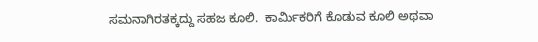ಸಮನಾಗಿರತಕ್ಕದ್ದು ಸಹಜ ಕೂಲಿ.  ಕಾರ್ಮಿಕರಿಗೆ ಕೊಡುವ ಕೂಲಿ ಅಥವಾ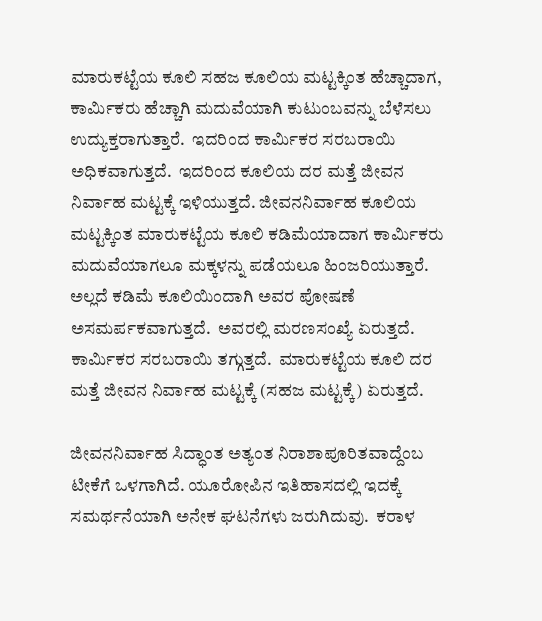ಮಾರುಕಟ್ಟೆಯ ಕೂಲಿ ಸಹಜ ಕೂಲಿಯ ಮಟ್ಟಕ್ಕಿಂತ ಹೆಚ್ಚಾದಾಗ, ಕಾರ್ಮಿಕರು ಹೆಚ್ಚಾಗಿ ಮದುವೆಯಾಗಿ ಕುಟುಂಬವನ್ನು ಬೆಳೆಸಲು ಉದ್ಯುಕ್ತರಾಗುತ್ತಾರೆ.  ಇದರಿಂದ ಕಾರ್ಮಿಕರ ಸರಬರಾಯಿ ಅಧಿಕವಾಗುತ್ತದೆ.  ಇದರಿಂದ ಕೂಲಿಯ ದರ ಮತ್ತೆ ಜೀವನ ನಿರ್ವಾಹ ಮಟ್ಟಕ್ಕೆ ಇಳಿಯುತ್ತದೆ. ಜೀವನನಿರ್ವಾಹ ಕೂಲಿಯ ಮಟ್ಟಕ್ಕಿಂತ ಮಾರುಕಟ್ಟೆಯ ಕೂಲಿ ಕಡಿಮೆಯಾದಾಗ ಕಾರ್ಮಿಕರು ಮದುವೆಯಾಗಲೂ ಮಕ್ಕಳನ್ನು ಪಡೆಯಲೂ ಹಿಂಜರಿಯುತ್ತಾರೆ.  ಅಲ್ಲದೆ ಕಡಿಮೆ ಕೂಲಿಯಿಂದಾಗಿ ಅವರ ಪೋಷಣೆ ಅಸಮರ್ಪಕವಾಗುತ್ತದೆ.  ಅವರಲ್ಲಿ ಮರಣಸಂಖ್ಯೆ ಏರುತ್ತದೆ.  ಕಾರ್ಮಿಕರ ಸರಬರಾಯಿ ತಗ್ಗುತ್ತದೆ.  ಮಾರುಕಟ್ಟೆಯ ಕೂಲಿ ದರ ಮತ್ತೆ ಜೀವನ ನಿರ್ವಾಹ ಮಟ್ಟಕ್ಕೆ (ಸಹಜ ಮಟ್ಟಕ್ಕೆ) ಏರುತ್ತದೆ.

ಜೀವನನಿರ್ವಾಹ ಸಿದ್ಧಾಂತ ಅತ್ಯಂತ ನಿರಾಶಾಪೂರಿತವಾದ್ದೆಂಬ ಟೀಕೆಗೆ ಒಳಗಾಗಿದೆ. ಯೂರೋಪಿನ ಇತಿಹಾಸದಲ್ಲಿ ಇದಕ್ಕೆ ಸಮರ್ಥನೆಯಾಗಿ ಅನೇಕ ಘಟನೆಗಳು ಜರುಗಿದುವು.  ಕರಾಳ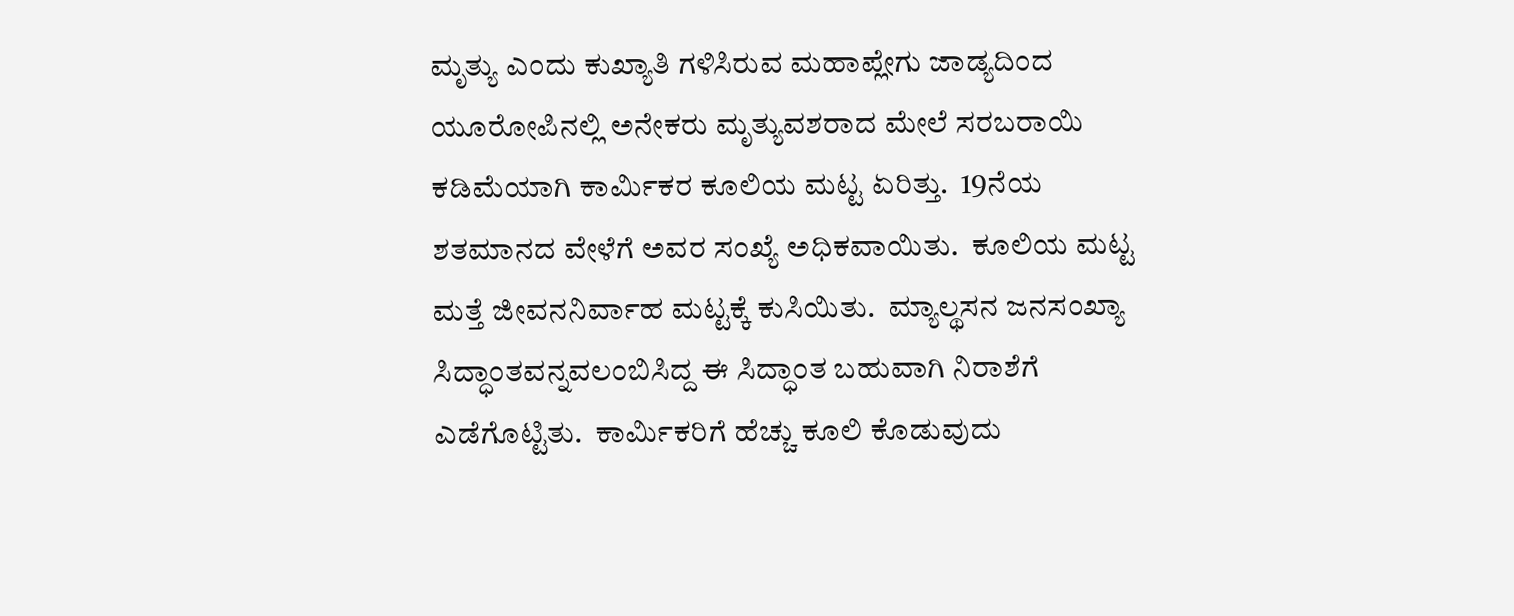ಮೃತ್ಯು ಎಂದು ಕುಖ್ಯಾತಿ ಗಳಿಸಿರುವ ಮಹಾಪ್ಲೇಗು ಜಾಡ್ಯದಿಂದ ಯೂರೋಪಿನಲ್ಲಿ ಅನೇಕರು ಮೃತ್ಯುವಶರಾದ ಮೇಲೆ ಸರಬರಾಯಿ ಕಡಿಮೆಯಾಗಿ ಕಾರ್ಮಿಕರ ಕೂಲಿಯ ಮಟ್ಟ ಏರಿತ್ತು.  19ನೆಯ ಶತಮಾನದ ವೇಳೆಗೆ ಅವರ ಸಂಖ್ಯೆ ಅಧಿಕವಾಯಿತು.  ಕೂಲಿಯ ಮಟ್ಟ ಮತ್ತೆ ಜೀವನನಿರ್ವಾಹ ಮಟ್ಟಕ್ಕೆ ಕುಸಿಯಿತು.  ಮ್ಯಾಲ್ಥಸನ ಜನಸಂಖ್ಯಾ ಸಿದ್ಧಾಂತವನ್ನವಲಂಬಿಸಿದ್ದ ಈ ಸಿದ್ಧಾಂತ ಬಹುವಾಗಿ ನಿರಾಶೆಗೆ ಎಡೆಗೊಟ್ಟಿತು.  ಕಾರ್ಮಿಕರಿಗೆ ಹೆಚ್ಚು ಕೂಲಿ ಕೊಡುವುದು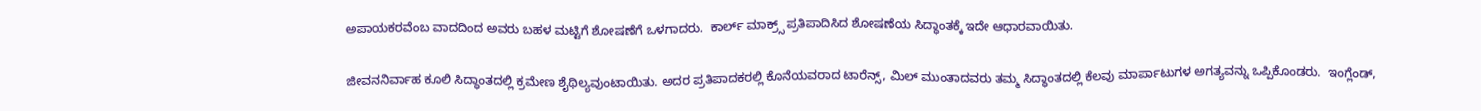ಅಪಾಯಕರವೆಂಬ ವಾದದಿಂದ ಅವರು ಬಹಳ ಮಟ್ಟಿಗೆ ಶೋಷಣೆಗೆ ಒಳಗಾದರು.  ಕಾರ್ಲ್ ಮಾಕ್ರ್ಸ್ ಪ್ರತಿಪಾದಿಸಿದ ಶೋಷಣೆಯ ಸಿದ್ಧಾಂತಕ್ಕೆ ಇದೇ ಆಧಾರವಾಯಿತು.

ಜೀವನನಿರ್ವಾಹ ಕೂಲಿ ಸಿದ್ಧಾಂತದಲ್ಲಿ ಕ್ರಮೇಣ ಶೈಥಿಲ್ಯವುಂಟಾಯಿತು. ಅದರ ಪ್ರತಿಪಾದಕರಲ್ಲಿ ಕೊನೆಯವರಾದ ಟಾರೆನ್ಸ್, ಮಿಲ್ ಮುಂತಾದವರು ತಮ್ಮ ಸಿದ್ಧಾಂತದಲ್ಲಿ ಕೆಲವು ಮಾರ್ಪಾಟುಗಳ ಅಗತ್ಯವನ್ನು ಒಪ್ಪಿಕೊಂಡರು.  ಇಂಗ್ಲೆಂಡ್,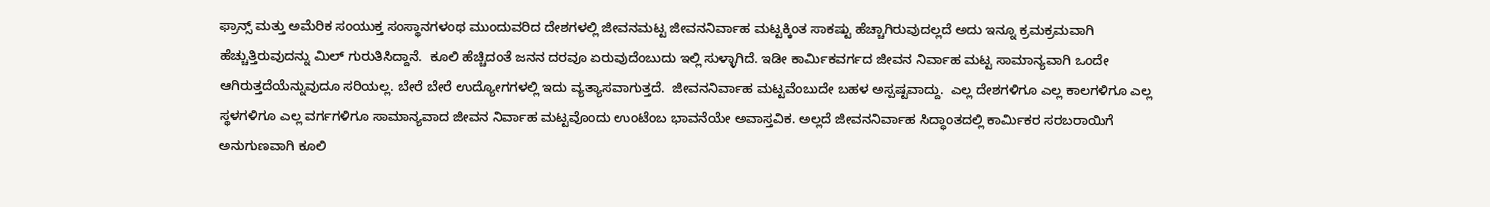ಫ್ರಾನ್ಸ್ ಮತ್ತು ಅಮೆರಿಕ ಸಂಯುಕ್ತ ಸಂಸ್ಥಾನಗಳಂಥ ಮುಂದುವರಿದ ದೇಶಗಳಲ್ಲಿ ಜೀವನಮಟ್ಟ ಜೀವನನಿರ್ವಾಹ ಮಟ್ಟಕ್ಕಿಂತ ಸಾಕಷ್ಟು ಹೆಚ್ಚಾಗಿರುವುದಲ್ಲದೆ ಅದು ಇನ್ನೂ ಕ್ರಮಕ್ರಮವಾಗಿ ಹೆಚ್ಚುತ್ತಿರುವುದನ್ನು ಮಿಲ್ ಗುರುತಿಸಿದ್ದಾನೆ.  ಕೂಲಿ ಹೆಚ್ಚಿದಂತೆ ಜನನ ದರವೂ ಏರುವುದೆಂಬುದು ಇಲ್ಲಿ ಸುಳ್ಳಾಗಿದೆ. ಇಡೀ ಕಾರ್ಮಿಕವರ್ಗದ ಜೀವನ ನಿರ್ವಾಹ ಮಟ್ಟ ಸಾಮಾನ್ಯವಾಗಿ ಒಂದೇ ಆಗಿರುತ್ತದೆಯೆನ್ನುವುದೂ ಸರಿಯಲ್ಲ. ಬೇರೆ ಬೇರೆ ಉದ್ಯೋಗಗಳಲ್ಲಿ ಇದು ವ್ಯತ್ಯಾಸವಾಗುತ್ತದೆ.  ಜೀವನನಿರ್ವಾಹ ಮಟ್ಟವೆಂಬುದೇ ಬಹಳ ಅಸ್ಪಷ್ಟವಾದ್ದು.  ಎಲ್ಲ ದೇಶಗಳಿಗೂ ಎಲ್ಲ ಕಾಲಗಳಿಗೂ ಎಲ್ಲ ಸ್ಥಳಗಳಿಗೂ ಎಲ್ಲ ವರ್ಗಗಳಿಗೂ ಸಾಮಾನ್ಯವಾದ ಜೀವನ ನಿರ್ವಾಹ ಮಟ್ಟವೊಂದು ಉಂಟೆಂಬ ಭಾವನೆಯೇ ಅವಾಸ್ತವಿಕ. ಅಲ್ಲದೆ ಜೀವನನಿರ್ವಾಹ ಸಿದ್ಧಾಂತದಲ್ಲಿ ಕಾರ್ಮಿಕರ ಸರಬರಾಯಿಗೆ ಅನುಗುಣವಾಗಿ ಕೂಲಿ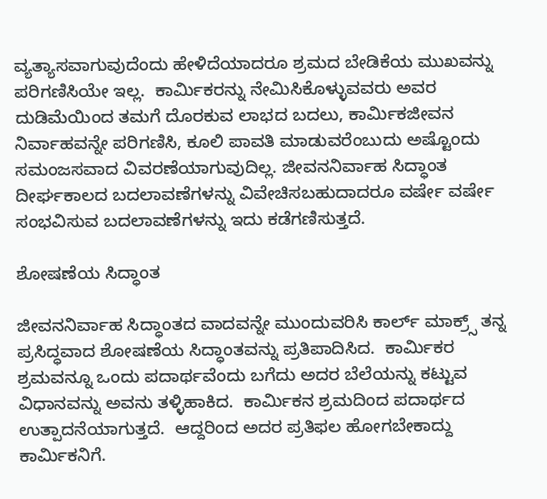ವ್ಯತ್ಯಾಸವಾಗುವುದೆಂದು ಹೇಳಿದೆಯಾದರೂ ಶ್ರಮದ ಬೇಡಿಕೆಯ ಮುಖವನ್ನು ಪರಿಗಣಿಸಿಯೇ ಇಲ್ಲ.  ಕಾರ್ಮಿಕರನ್ನು ನೇಮಿಸಿಕೊಳ್ಳುವವರು ಅವರ ದುಡಿಮೆಯಿಂದ ತಮಗೆ ದೊರಕುವ ಲಾಭದ ಬದಲು, ಕಾರ್ಮಿಕಜೀವನ ನಿರ್ವಾಹವನ್ನೇ ಪರಿಗಣಿಸಿ, ಕೂಲಿ ಪಾವತಿ ಮಾಡುವರೆಂಬುದು ಅಷ್ಟೊಂದು ಸಮಂಜಸವಾದ ವಿವರಣೆಯಾಗುವುದಿಲ್ಲ. ಜೀವನನಿರ್ವಾಹ ಸಿದ್ಧಾಂತ ದೀರ್ಘಕಾಲದ ಬದಲಾವಣೆಗಳನ್ನು ವಿವೇಚಿಸಬಹುದಾದರೂ ವರ್ಷೇ ವರ್ಷೇ ಸಂಭವಿಸುವ ಬದಲಾವಣೆಗಳನ್ನು ಇದು ಕಡೆಗಣಿಸುತ್ತದೆ.

ಶೋಷಣೆಯ ಸಿದ್ಧಾಂತ

ಜೀವನನಿರ್ವಾಹ ಸಿದ್ಧಾಂತದ ವಾದವನ್ನೇ ಮುಂದುವರಿಸಿ ಕಾರ್ಲ್ ಮಾಕ್ರ್ಸ್ ತನ್ನ ಪ್ರಸಿದ್ಧವಾದ ಶೋಷಣೆಯ ಸಿದ್ಧಾಂತವನ್ನು ಪ್ರತಿಪಾದಿಸಿದ.  ಕಾರ್ಮಿಕರ ಶ್ರಮವನ್ನೂ ಒಂದು ಪದಾರ್ಥವೆಂದು ಬಗೆದು ಅದರ ಬೆಲೆಯನ್ನು ಕಟ್ಟುವ ವಿಧಾನವನ್ನು ಅವನು ತಳ್ಳಿಹಾಕಿದ.  ಕಾರ್ಮಿಕನ ಶ್ರಮದಿಂದ ಪದಾರ್ಥದ ಉತ್ಪಾದನೆಯಾಗುತ್ತದೆ.  ಆದ್ದರಿಂದ ಅದರ ಪ್ರತಿಫಲ ಹೋಗಬೇಕಾದ್ದು ಕಾರ್ಮಿಕನಿಗೆ.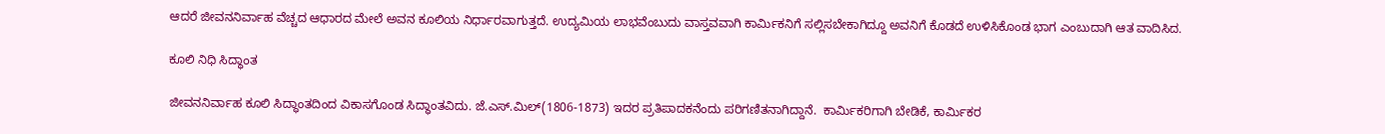ಆದರೆ ಜೀವನನಿರ್ವಾಹ ವೆಚ್ಚದ ಆಧಾರದ ಮೇಲೆ ಅವನ ಕೂಲಿಯ ನಿರ್ಧಾರವಾಗುತ್ತದೆ. ಉದ್ಯಮಿಯ ಲಾಭವೆಂಬುದು ವಾಸ್ತವವಾಗಿ ಕಾರ್ಮಿಕನಿಗೆ ಸಲ್ಲಿಸಬೇಕಾಗಿದ್ದೂ ಅವನಿಗೆ ಕೊಡದೆ ಉಳಿಸಿಕೊಂಡ ಭಾಗ ಎಂಬುದಾಗಿ ಆತ ವಾದಿಸಿದ.

ಕೂಲಿ ನಿಧಿ ಸಿದ್ಧಾಂತ

ಜೀವನನಿರ್ವಾಹ ಕೂಲಿ ಸಿದ್ಧಾಂತದಿಂದ ವಿಕಾಸಗೊಂಡ ಸಿದ್ಧಾಂತವಿದು. ಜೆ.ಎಸ್.ಮಿಲ್(1806-1873) ಇದರ ಪ್ರತಿಪಾದಕನೆಂದು ಪರಿಗಣಿತನಾಗಿದ್ದಾನೆ.  ಕಾರ್ಮಿಕರಿಗಾಗಿ ಬೇಡಿಕೆ, ಕಾರ್ಮಿಕರ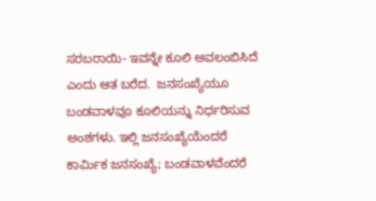ಸರಬರಾಯಿ- ಇವನ್ನೇ ಕೂಲಿ ಅವಲಂಬಿಸಿದೆ ಎಂದು ಆತ ಬರೆದ.  ಜನಸಂಖ್ಯೆಯೂ ಬಂಡವಾಳವೂ ಕೂಲಿಯನ್ನು ನಿರ್ಧರಿಸುವ ಅಂಶಗಳು. ಇಲ್ಲಿ ಜನಸಂಖ್ಯೆಯೆಂದರೆ ಕಾರ್ಮಿಕ ಜನಸಂಖ್ಯೆ; ಬಂಡವಾಳವೆಂದರೆ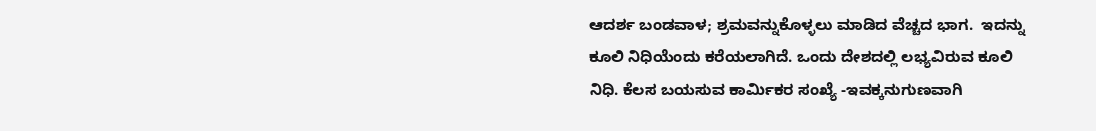ಆದರ್ಶ ಬಂಡವಾಳ; ಶ್ರಮವನ್ನುಕೊಳ್ಳಲು ಮಾಡಿದ ವೆಚ್ಚದ ಭಾಗ.  ಇದನ್ನು ಕೂಲಿ ನಿಧಿಯೆಂದು ಕರೆಯಲಾಗಿದೆ. ಒಂದು ದೇಶದಲ್ಲಿ ಲಭ್ಯವಿರುವ ಕೂಲಿ ನಿಧಿ. ಕೆಲಸ ಬಯಸುವ ಕಾರ್ಮಿಕರ ಸಂಖ್ಯೆ -ಇವಕ್ಕನುಗುಣವಾಗಿ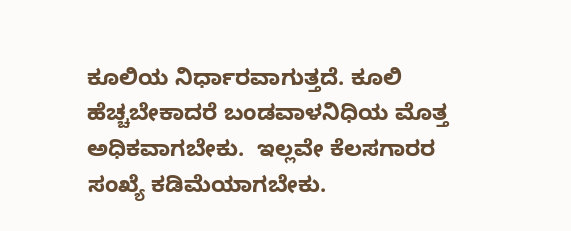ಕೂಲಿಯ ನಿರ್ಧಾರವಾಗುತ್ತದೆ. ಕೂಲಿ ಹೆಚ್ಚಬೇಕಾದರೆ ಬಂಡವಾಳನಿಧಿಯ ಮೊತ್ತ ಅಧಿಕವಾಗಬೇಕು.  ಇಲ್ಲವೇ ಕೆಲಸಗಾರರ ಸಂಖ್ಯೆ ಕಡಿಮೆಯಾಗಬೇಕು.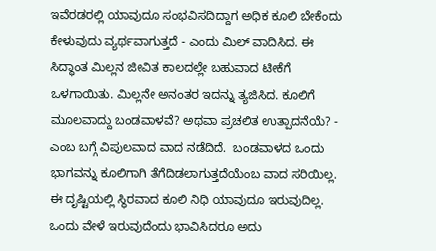ಇವೆರಡರಲ್ಲಿ ಯಾವುದೂ ಸಂಭವಿಸದಿದ್ದಾಗ ಅಧಿಕ ಕೂಲಿ ಬೇಕೆಂದು ಕೇಳುವುದು ವ್ಯರ್ಥವಾಗುತ್ತದೆ - ಎಂದು ಮಿಲ್ ವಾದಿಸಿದ. ಈ ಸಿದ್ಧಾಂತ ಮಿಲ್ಲನ ಜೀವಿತ ಕಾಲದಲ್ಲೇ ಬಹುವಾದ ಟೀಕೆಗೆ ಒಳಗಾಯಿತು. ಮಿಲ್ಲನೇ ಅನಂತರ ಇದನ್ನು ತ್ಯಜಿಸಿದ. ಕೂಲಿಗೆ ಮೂಲವಾದ್ದು ಬಂಡವಾಳವೆ? ಅಥವಾ ಪ್ರಚಲಿತ ಉತ್ಪಾದನೆಯೆ? - ಎಂಬ ಬಗ್ಗೆ ವಿಪುಲವಾದ ವಾದ ನಡೆದಿದೆ.  ಬಂಡವಾಳದ ಒಂದು ಭಾಗವನ್ನು ಕೂಲಿಗಾಗಿ ತೆಗೆದಿಡಲಾಗುತ್ತದೆಯೆಂಬ ವಾದ ಸರಿಯಿಲ್ಲ. ಈ ದೃಷ್ಟಿಯಲ್ಲಿ ಸ್ಥಿರವಾದ ಕೂಲಿ ನಿಧಿ ಯಾವುದೂ ಇರುವುದಿಲ್ಲ. ಒಂದು ವೇಳೆ ಇರುವುದೆಂದು ಭಾವಿಸಿದರೂ ಅದು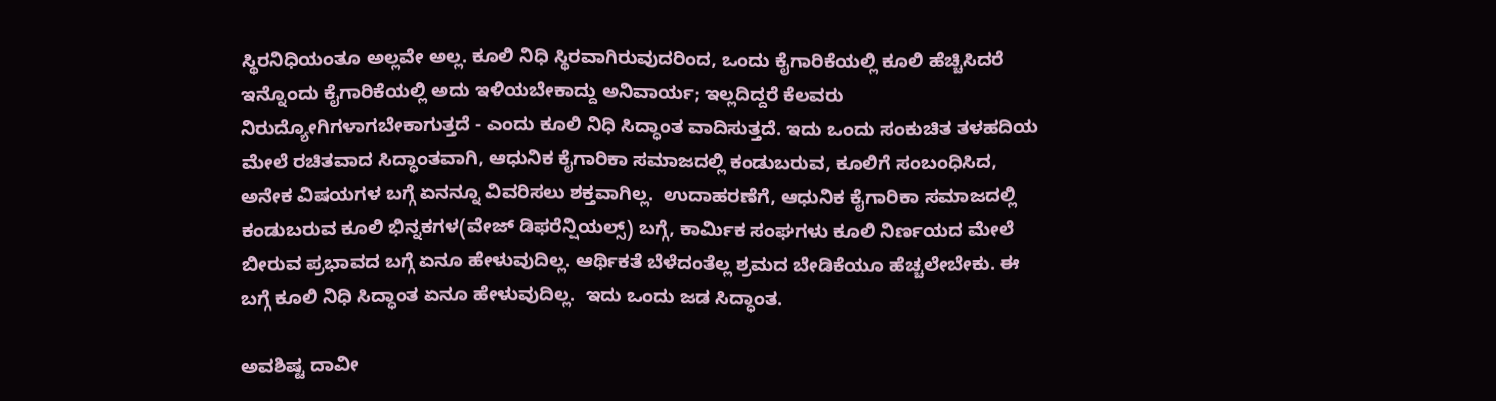ಸ್ಥಿರನಿಧಿಯಂತೂ ಅಲ್ಲವೇ ಅಲ್ಲ. ಕೂಲಿ ನಿಧಿ ಸ್ಥಿರವಾಗಿರುವುದರಿಂದ, ಒಂದು ಕೈಗಾರಿಕೆಯಲ್ಲಿ ಕೂಲಿ ಹೆಚ್ಚಿಸಿದರೆ ಇನ್ನೊಂದು ಕೈಗಾರಿಕೆಯಲ್ಲಿ ಅದು ಇಳಿಯಬೇಕಾದ್ದು ಅನಿವಾರ್ಯ; ಇಲ್ಲದಿದ್ದರೆ ಕೆಲವರು ನಿರುದ್ಯೋಗಿಗಳಾಗಬೇಕಾಗುತ್ತದೆ - ಎಂದು ಕೂಲಿ ನಿಧಿ ಸಿದ್ಧಾಂತ ವಾದಿಸುತ್ತದೆ. ಇದು ಒಂದು ಸಂಕುಚಿತ ತಳಹದಿಯ ಮೇಲೆ ರಚಿತವಾದ ಸಿದ್ಧಾಂತವಾಗಿ, ಆಧುನಿಕ ಕೈಗಾರಿಕಾ ಸಮಾಜದಲ್ಲಿ ಕಂಡುಬರುವ, ಕೂಲಿಗೆ ಸಂಬಂಧಿಸಿದ, ಅನೇಕ ವಿಷಯಗಳ ಬಗ್ಗೆ ಏನನ್ನೂ ವಿವರಿಸಲು ಶಕ್ತವಾಗಿಲ್ಲ.  ಉದಾಹರಣೆಗೆ, ಆಧುನಿಕ ಕೈಗಾರಿಕಾ ಸಮಾಜದಲ್ಲಿ ಕಂಡುಬರುವ ಕೂಲಿ ಭಿನ್ನಕಗಳ(ವೇಜ್ ಡಿಫರೆನ್ಷಿಯಲ್ಸ್) ಬಗ್ಗೆ, ಕಾರ್ಮಿಕ ಸಂಘಗಳು ಕೂಲಿ ನಿರ್ಣಯದ ಮೇಲೆ ಬೀರುವ ಪ್ರಭಾವದ ಬಗ್ಗೆ ಏನೂ ಹೇಳುವುದಿಲ್ಲ. ಆರ್ಥಿಕತೆ ಬೆಳೆದಂತೆಲ್ಲ ಶ್ರಮದ ಬೇಡಿಕೆಯೂ ಹೆಚ್ಚಲೇಬೇಕು. ಈ ಬಗ್ಗೆ ಕೂಲಿ ನಿಧಿ ಸಿದ್ಧಾಂತ ಏನೂ ಹೇಳುವುದಿಲ್ಲ.  ಇದು ಒಂದು ಜಡ ಸಿದ್ಧಾಂತ.

ಅವಶಿಷ್ಟ ದಾವೀ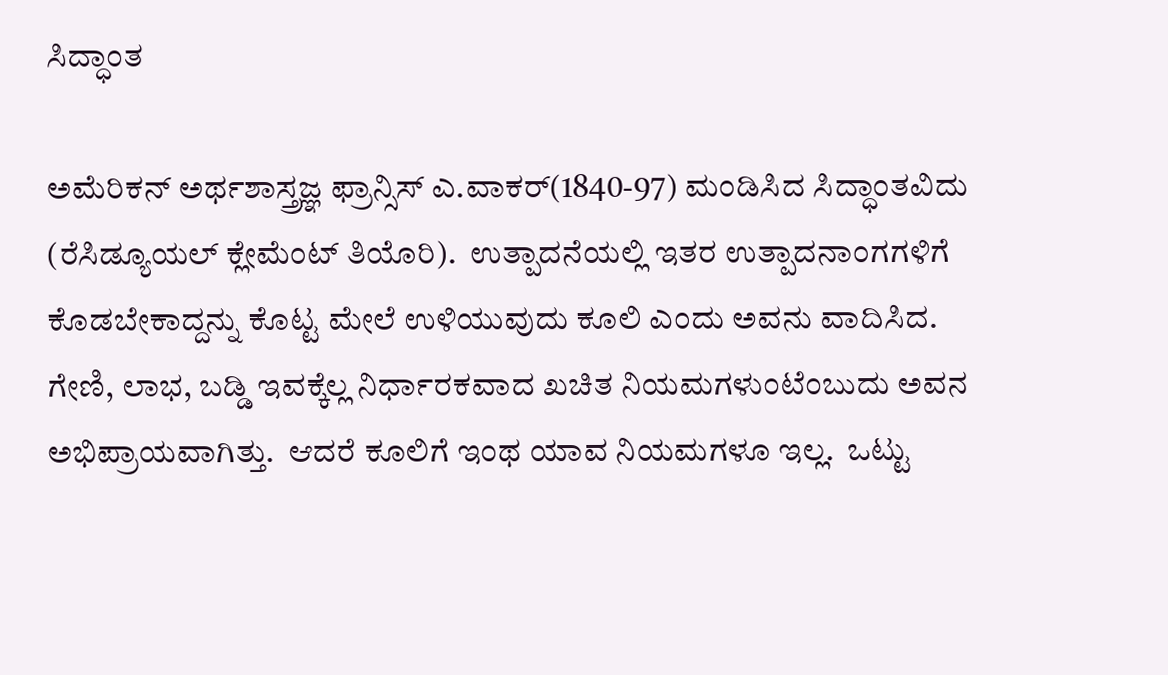ಸಿದ್ಧಾಂತ

ಅಮೆರಿಕನ್ ಅರ್ಥಶಾಸ್ತ್ರಜ್ಞ ಫ್ರಾನ್ಸಿಸ್ ಎ.ವಾಕರ್(1840-97) ಮಂಡಿಸಿದ ಸಿದ್ಧಾಂತವಿದು (ರೆಸಿಡ್ಯೂಯಲ್ ಕ್ಲೇಮೆಂಟ್ ತಿಯೊರಿ).  ಉತ್ಪಾದನೆಯಲ್ಲಿ ಇತರ ಉತ್ಪಾದನಾಂಗಗಳಿಗೆ ಕೊಡಬೇಕಾದ್ದನ್ನು ಕೊಟ್ಟ ಮೇಲೆ ಉಳಿಯುವುದು ಕೂಲಿ ಎಂದು ಅವನು ವಾದಿಸಿದ. ಗೇಣಿ, ಲಾಭ, ಬಡ್ಡಿ ಇವಕ್ಕೆಲ್ಲ ನಿರ್ಧಾರಕವಾದ ಖಚಿತ ನಿಯಮಗಳುಂಟೆಂಬುದು ಅವನ ಅಭಿಪ್ರಾಯವಾಗಿತ್ತು.  ಆದರೆ ಕೂಲಿಗೆ ಇಂಥ ಯಾವ ನಿಯಮಗಳೂ ಇಲ್ಲ.  ಒಟ್ಟು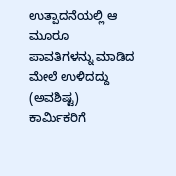ಉತ್ಪಾದನೆಯಲ್ಲಿ ಆ ಮೂರೂ ಪಾವತಿಗಳನ್ನು ಮಾಡಿದ ಮೇಲೆ ಉಳಿದದ್ದು (ಅವಶಿಷ್ಟ) ಕಾರ್ಮಿಕರಿಗೆ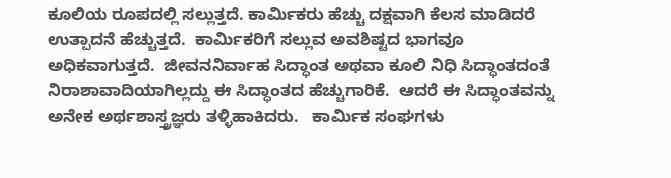ಕೂಲಿಯ ರೂಪದಲ್ಲಿ ಸಲ್ಲುತ್ತದೆ. ಕಾರ್ಮಿಕರು ಹೆಚ್ಚು ದಕ್ಷವಾಗಿ ಕೆಲಸ ಮಾಡಿದರೆ ಉತ್ಪಾದನೆ ಹೆಚ್ಚುತ್ತದೆ.  ಕಾರ್ಮಿಕರಿಗೆ ಸಲ್ಲುವ ಅವಶಿಷ್ಟದ ಭಾಗವೂ ಅಧಿಕವಾಗುತ್ತದೆ.  ಜೀವನನಿರ್ವಾಹ ಸಿದ್ಧಾಂತ ಅಥವಾ ಕೂಲಿ ನಿಧಿ ಸಿದ್ಧಾಂತದಂತೆ ನಿರಾಶಾವಾದಿಯಾಗಿಲ್ಲದ್ದು ಈ ಸಿದ್ಧಾಂತದ ಹೆಚ್ಚುಗಾರಿಕೆ.  ಆದರೆ ಈ ಸಿದ್ಧಾಂತವನ್ನು ಅನೇಕ ಅರ್ಥಶಾಸ್ತ್ರಜ್ಞರು ತಳ್ಳಿಹಾಕಿದರು.   ಕಾರ್ಮಿಕ ಸಂಘಗಳು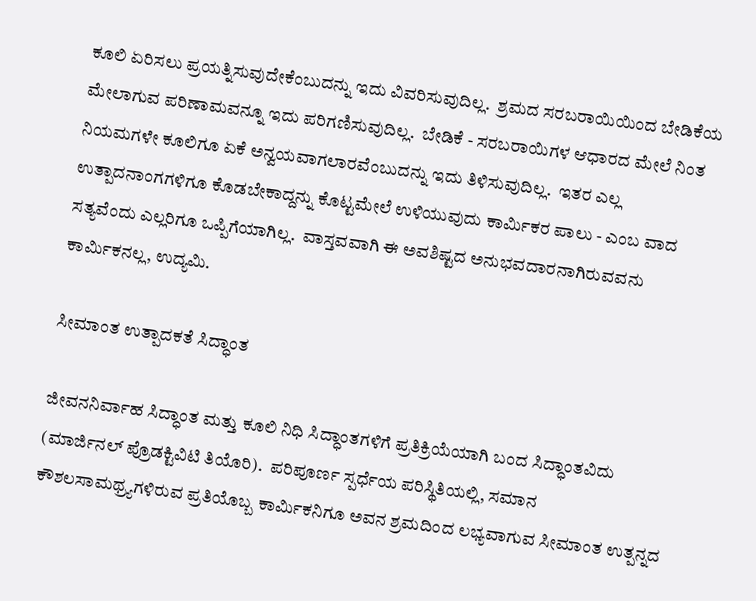ಕೂಲಿ ಏರಿಸಲು ಪ್ರಯತ್ನಿಸುವುದೇಕೆಂಬುದನ್ನು ಇದು ವಿವರಿಸುವುದಿಲ್ಲ.  ಶ್ರಮದ ಸರಬರಾಯಿಯಿಂದ ಬೇಡಿಕೆಯ ಮೇಲಾಗುವ ಪರಿಣಾಮವನ್ನೂ ಇದು ಪರಿಗಣಿಸುವುದಿಲ್ಲ.  ಬೇಡಿಕೆ - ಸರಬರಾಯಿಗಳ ಆಧಾರದ ಮೇಲೆ ನಿಂತ ನಿಯಮಗಳೇ ಕೂಲಿಗೂ ಏಕೆ ಅನ್ವಯವಾಗಲಾರವೆಂಬುದನ್ನು ಇದು ತಿಳಿಸುವುದಿಲ್ಲ.  ಇತರ ಎಲ್ಲ ಉತ್ಪಾದನಾಂಗಗಳಿಗೂ ಕೊಡಬೇಕಾದ್ದನ್ನು ಕೊಟ್ಟಮೇಲೆ ಉಳಿಯುವುದು ಕಾರ್ಮಿಕರ ಪಾಲು - ಎಂಬ ವಾದ ಸತ್ಯವೆಂದು ಎಲ್ಲರಿಗೂ ಒಪ್ಪಿಗೆಯಾಗಿಲ್ಲ.  ವಾಸ್ತವವಾಗಿ ಈ ಅವಶಿಷ್ಟದ ಅನುಭವದಾರನಾಗಿರುವವನು ಕಾರ್ಮಿಕನಲ್ಲ, ಉದ್ಯಮಿ.

ಸೀಮಾಂತ ಉತ್ಪಾದಕತೆ ಸಿದ್ಧಾಂತ

ಜೀವನನಿರ್ವಾಹ ಸಿದ್ಧಾಂತ ಮತ್ತು ಕೂಲಿ ನಿಧಿ ಸಿದ್ಧಾಂತಗಳಿಗೆ ಪ್ರತಿಕ್ರಿಯೆಯಾಗಿ ಬಂದ ಸಿದ್ಧಾಂತವಿದು (ಮಾರ್ಜಿನಲ್ ಪ್ರೊಡಕ್ಟಿವಿಟಿ ತಿಯೊರಿ).  ಪರಿಪೂರ್ಣ ಸ್ಪರ್ಧೆಯ ಪರಿಸ್ಥಿತಿಯಲ್ಲಿ, ಸಮಾನ ಕೌಶಲಸಾಮಥ್ರ್ಯಗಳಿರುವ ಪ್ರತಿಯೊಬ್ಬ ಕಾರ್ಮಿಕನಿಗೂ ಅವನ ಶ್ರಮದಿಂದ ಲಭ್ಯವಾಗುವ ಸೀಮಾಂತ ಉತ್ಪನ್ನದ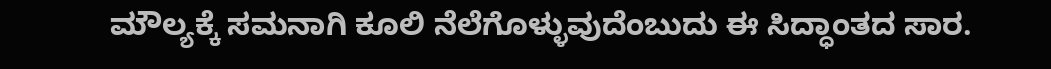ಮೌಲ್ಯಕ್ಕೆ ಸಮನಾಗಿ ಕೂಲಿ ನೆಲೆಗೊಳ್ಳುವುದೆಂಬುದು ಈ ಸಿದ್ಧಾಂತದ ಸಾರ.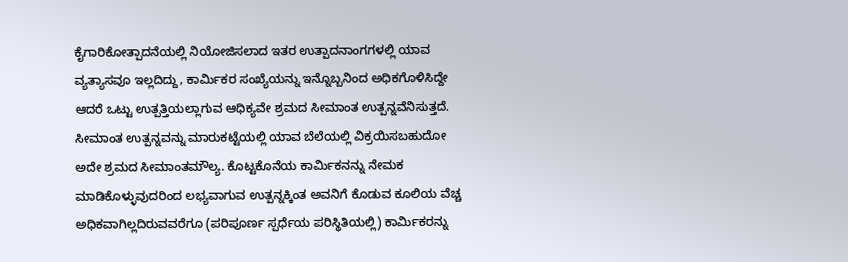ಕೈಗಾರಿಕೋತ್ಪಾದನೆಯಲ್ಲಿ ನಿಯೋಜಿಸಲಾದ ಇತರ ಉತ್ಪಾದನಾಂಗಗಳಲ್ಲಿ ಯಾವ ವ್ಯತ್ಯಾಸವೂ ಇಲ್ಲದಿದ್ದು, ಕಾರ್ಮಿಕರ ಸಂಖ್ಯೆಯನ್ನು ಇನ್ನೊಬ್ಬನಿಂದ ಅಧಿಕಗೊಳಿಸಿದ್ದೇ ಆದರೆ ಒಟ್ಟು ಉತ್ಪತ್ತಿಯಲ್ಲಾಗುವ ಆಧಿಕ್ಯವೇ ಶ್ರಮದ ಸೀಮಾಂತ ಉತ್ಪನ್ನವೆನಿಸುತ್ತದೆ.  ಸೀಮಾಂತ ಉತ್ಪನ್ನವನ್ನು ಮಾರುಕಟ್ಟೆಯಲ್ಲಿ ಯಾವ ಬೆಲೆಯಲ್ಲಿ ವಿಕ್ರಯಿಸಬಹುದೋ ಅದೇ ಶ್ರಮದ ಸೀಮಾಂತಮೌಲ್ಯ. ಕೊಟ್ಟಕೊನೆಯ ಕಾರ್ಮಿಕನನ್ನು ನೇಮಕ ಮಾಡಿಕೊಳ್ಳುವುದರಿಂದ ಲಭ್ಯವಾಗುವ ಉತ್ಪನ್ನಕ್ಕಿಂತ ಅವನಿಗೆ ಕೊಡುವ ಕೂಲಿಯ ವೆಚ್ಚ ಅಧಿಕವಾಗಿಲ್ಲದಿರುವವರೆಗೂ (ಪರಿಪೂರ್ಣ ಸ್ಪರ್ಧೆಯ ಪರಿಸ್ಥಿತಿಯಲ್ಲಿ) ಕಾರ್ಮಿಕರನ್ನು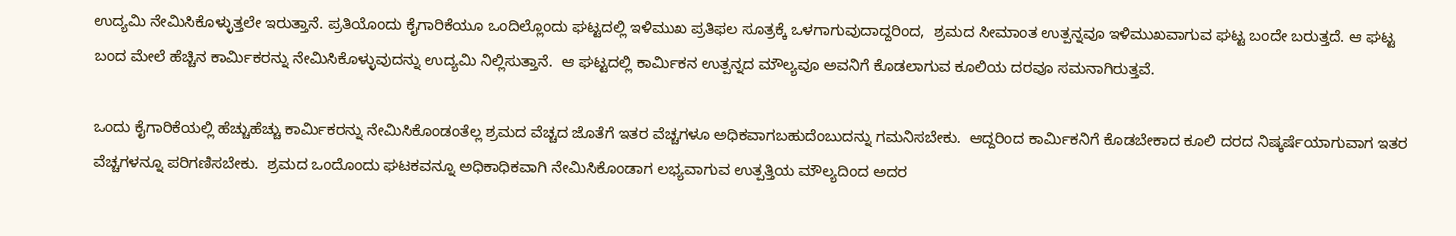ಉದ್ಯಮಿ ನೇಮಿಸಿಕೊಳ್ಳುತ್ತಲೇ ಇರುತ್ತಾನೆ. ಪ್ರತಿಯೊಂದು ಕೈಗಾರಿಕೆಯೂ ಒಂದಿಲ್ಲೊಂದು ಘಟ್ಟದಲ್ಲಿ ಇಳಿಮುಖ ಪ್ರತಿಫಲ ಸೂತ್ರಕ್ಕೆ ಒಳಗಾಗುವುದಾದ್ದರಿಂದ,  ಶ್ರಮದ ಸೀಮಾಂತ ಉತ್ಪನ್ನವೂ ಇಳಿಮುಖವಾಗುವ ಘಟ್ಟ ಬಂದೇ ಬರುತ್ತದೆ. ಆ ಘಟ್ಟ ಬಂದ ಮೇಲೆ ಹೆಚ್ಚಿನ ಕಾರ್ಮಿಕರನ್ನು ನೇಮಿಸಿಕೊಳ್ಳುವುದನ್ನು ಉದ್ಯಮಿ ನಿಲ್ಲಿಸುತ್ತಾನೆ.  ಆ ಘಟ್ಟದಲ್ಲಿ ಕಾರ್ಮಿಕನ ಉತ್ಪನ್ನದ ಮೌಲ್ಯವೂ ಅವನಿಗೆ ಕೊಡಲಾಗುವ ಕೂಲಿಯ ದರವೂ ಸಮನಾಗಿರುತ್ತವೆ.

ಒಂದು ಕೈಗಾರಿಕೆಯಲ್ಲಿ ಹೆಚ್ಚುಹೆಚ್ಚು ಕಾರ್ಮಿಕರನ್ನು ನೇಮಿಸಿಕೊಂಡಂತೆಲ್ಲ ಶ್ರಮದ ವೆಚ್ಚದ ಜೊತೆಗೆ ಇತರ ವೆಚ್ಚಗಳೂ ಅಧಿಕವಾಗಬಹುದೆಂಬುದನ್ನು ಗಮನಿಸಬೇಕು.  ಆದ್ದರಿಂದ ಕಾರ್ಮಿಕನಿಗೆ ಕೊಡಬೇಕಾದ ಕೂಲಿ ದರದ ನಿಷ್ಕರ್ಷೆಯಾಗುವಾಗ ಇತರ ವೆಚ್ಚಗಳನ್ನೂ ಪರಿಗಣಿಸಬೇಕು.  ಶ್ರಮದ ಒಂದೊಂದು ಘಟಕವನ್ನೂ ಅಧಿಕಾಧಿಕವಾಗಿ ನೇಮಿಸಿಕೊಂಡಾಗ ಲಭ್ಯವಾಗುವ ಉತ್ಪತ್ತಿಯ ಮೌಲ್ಯದಿಂದ ಅದರ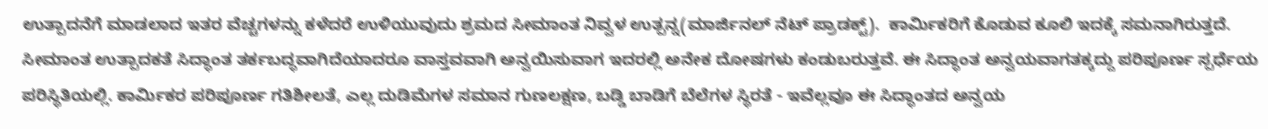ಉತ್ಪಾದನೆಗೆ ಮಾಡಲಾದ ಇತರ ವೆಚ್ಚಗಳನ್ನು ಕಳೆದರೆ ಉಳಿಯುವುದು ಶ್ರಮದ ಸೀಮಾಂತ ನಿವ್ವಳ ಉತ್ಪನ್ನ(ಮಾರ್ಜಿನಲ್ ನೆಟ್ ಪ್ರಾಡಕ್ಟ್).  ಕಾರ್ಮಿಕರಿಗೆ ಕೊಡುವ ಕೂಲಿ ಇದಕ್ಕೆ ಸಮನಾಗಿರುತ್ತದೆ.
ಸೀಮಾಂತ ಉತ್ಪಾದಕತೆ ಸಿದ್ಧಾಂತ ತರ್ಕಬದ್ಧವಾಗಿದೆಯಾದರೂ ವಾಸ್ತವವಾಗಿ ಅನ್ವಯಿಸುವಾಗ ಇದರಲ್ಲಿ ಅನೇಕ ದೋಷಗಳು ಕಂಡುಬರುತ್ತವೆ. ಈ ಸಿದ್ಧಾಂತ ಅನ್ವಯವಾಗತಕ್ಕದ್ದು ಪರಿಪೂರ್ಣ ಸ್ಪರ್ಧೆಯ ಪರಿಸ್ಥಿತಿಯಲ್ಲಿ. ಕಾರ್ಮಿಕರ ಪರಿಪೂರ್ಣ ಗತಿಶೀಲತೆ, ಎಲ್ಲ ದುಡಿಮೆಗಳ ಸಮಾನ ಗುಣಲಕ್ಷಣ, ಬಡ್ಡಿ ಬಾಡಿಗೆ ಬೆಲೆಗಳ ಸ್ಥಿರತೆ - ಇವೆಲ್ಲವೂ ಈ ಸಿದ್ಧಾಂತದ ಅನ್ವಯ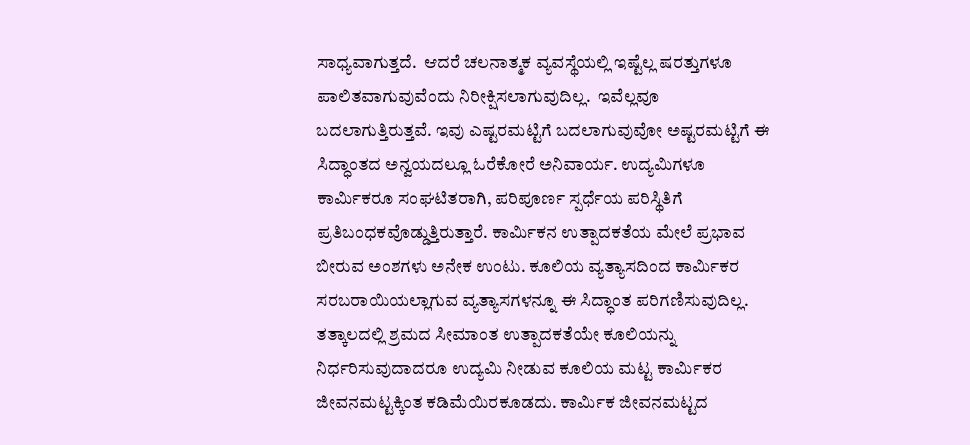ಸಾಧ್ಯವಾಗುತ್ತದೆ.  ಆದರೆ ಚಲನಾತ್ಮಕ ವ್ಯವಸ್ಥೆಯಲ್ಲಿ ಇಷ್ಟೆಲ್ಲ ಷರತ್ತುಗಳೂ ಪಾಲಿತವಾಗುವುವೆಂದು ನಿರೀಕ್ಷಿಸಲಾಗುವುದಿಲ್ಲ.  ಇವೆಲ್ಲವೂ ಬದಲಾಗುತ್ತಿರುತ್ತವೆ. ಇವು ಎಷ್ಟರಮಟ್ಟಿಗೆ ಬದಲಾಗುವುವೋ ಅಷ್ಟರಮಟ್ಟಿಗೆ ಈ ಸಿದ್ಧಾಂತದ ಅನ್ವಯದಲ್ಲೂ ಓರೆಕೋರೆ ಅನಿವಾರ್ಯ. ಉದ್ಯಮಿಗಳೂ ಕಾರ್ಮಿಕರೂ ಸಂಘಟಿತರಾಗಿ, ಪರಿಪೂರ್ಣ ಸ್ಪರ್ಧೆಯ ಪರಿಸ್ಥಿತಿಗೆ ಪ್ರತಿಬಂಧಕವೊಡ್ಡುತ್ತಿರುತ್ತಾರೆ. ಕಾರ್ಮಿಕನ ಉತ್ಪಾದಕತೆಯ ಮೇಲೆ ಪ್ರಭಾವ ಬೀರುವ ಅಂಶಗಳು ಅನೇಕ ಉಂಟು. ಕೂಲಿಯ ವ್ಯತ್ಯಾಸದಿಂದ ಕಾರ್ಮಿಕರ ಸರಬರಾಯಿಯಲ್ಲಾಗುವ ವ್ಯತ್ಯಾಸಗಳನ್ನೂ ಈ ಸಿದ್ಧಾಂತ ಪರಿಗಣಿಸುವುದಿಲ್ಲ. ತತ್ಕಾಲದಲ್ಲಿ ಶ್ರಮದ ಸೀಮಾಂತ ಉತ್ಪಾದಕತೆಯೇ ಕೂಲಿಯನ್ನು ನಿರ್ಧರಿಸುವುದಾದರೂ ಉದ್ಯಮಿ ನೀಡುವ ಕೂಲಿಯ ಮಟ್ಟ ಕಾರ್ಮಿಕರ ಜೀವನಮಟ್ಟಕ್ಕಿಂತ ಕಡಿಮೆಯಿರಕೂಡದು. ಕಾರ್ಮಿಕ ಜೀವನಮಟ್ಟದ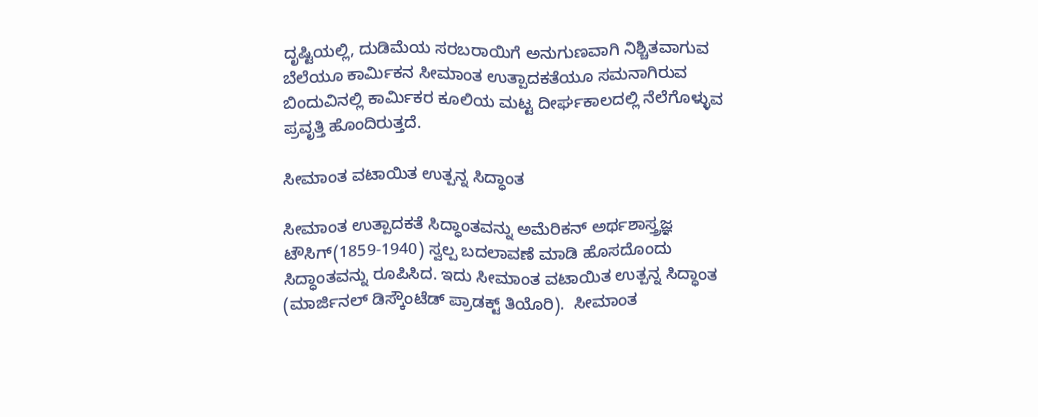ದೃಷ್ಟಿಯಲ್ಲಿ, ದುಡಿಮೆಯ ಸರಬರಾಯಿಗೆ ಅನುಗುಣವಾಗಿ ನಿಶ್ಚಿತವಾಗುವ ಬೆಲೆಯೂ ಕಾರ್ಮಿಕನ ಸೀಮಾಂತ ಉತ್ಪಾದಕತೆಯೂ ಸಮನಾಗಿರುವ ಬಿಂದುವಿನಲ್ಲಿ ಕಾರ್ಮಿಕರ ಕೂಲಿಯ ಮಟ್ಟ ದೀರ್ಘಕಾಲದಲ್ಲಿ ನೆಲೆಗೊಳ್ಳುವ ಪ್ರವೃತ್ತಿ ಹೊಂದಿರುತ್ತದೆ.

ಸೀಮಾಂತ ವಟಾಯಿತ ಉತ್ಪನ್ನ ಸಿದ್ಧಾಂತ

ಸೀಮಾಂತ ಉತ್ಪಾದಕತೆ ಸಿದ್ಧಾಂತವನ್ನು ಅಮೆರಿಕನ್ ಅರ್ಥಶಾಸ್ತ್ರಜ್ಞ ಟೌಸಿಗ್(1859-1940) ಸ್ವಲ್ಪ ಬದಲಾವಣೆ ಮಾಡಿ ಹೊಸದೊಂದು ಸಿದ್ಧಾಂತವನ್ನು ರೂಪಿಸಿದ. ಇದು ಸೀಮಾಂತ ವಟಾಯಿತ ಉತ್ಪನ್ನ ಸಿದ್ಧಾಂತ (ಮಾರ್ಜಿನಲ್ ಡಿಸ್ಕೌಂಟೆಡ್ ಪ್ರಾಡಕ್ಟ್ ತಿಯೊರಿ).  ಸೀಮಾಂತ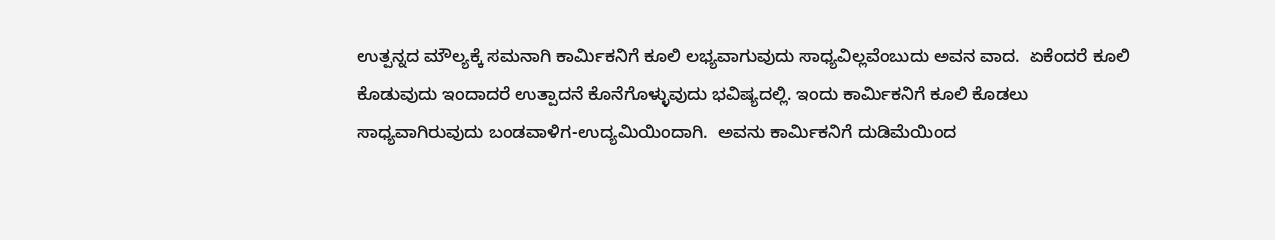ಉತ್ಪನ್ನದ ಮೌಲ್ಯಕ್ಕೆ ಸಮನಾಗಿ ಕಾರ್ಮಿಕನಿಗೆ ಕೂಲಿ ಲಭ್ಯವಾಗುವುದು ಸಾಧ್ಯವಿಲ್ಲವೆಂಬುದು ಅವನ ವಾದ.  ಏಕೆಂದರೆ ಕೂಲಿ ಕೊಡುವುದು ಇಂದಾದರೆ ಉತ್ಪಾದನೆ ಕೊನೆಗೊಳ್ಳುವುದು ಭವಿಷ್ಯದಲ್ಲಿ. ಇಂದು ಕಾರ್ಮಿಕನಿಗೆ ಕೂಲಿ ಕೊಡಲು ಸಾಧ್ಯವಾಗಿರುವುದು ಬಂಡವಾಳಿಗ-ಉದ್ಯಮಿಯಿಂದಾಗಿ.  ಅವನು ಕಾರ್ಮಿಕನಿಗೆ ದುಡಿಮೆಯಿಂದ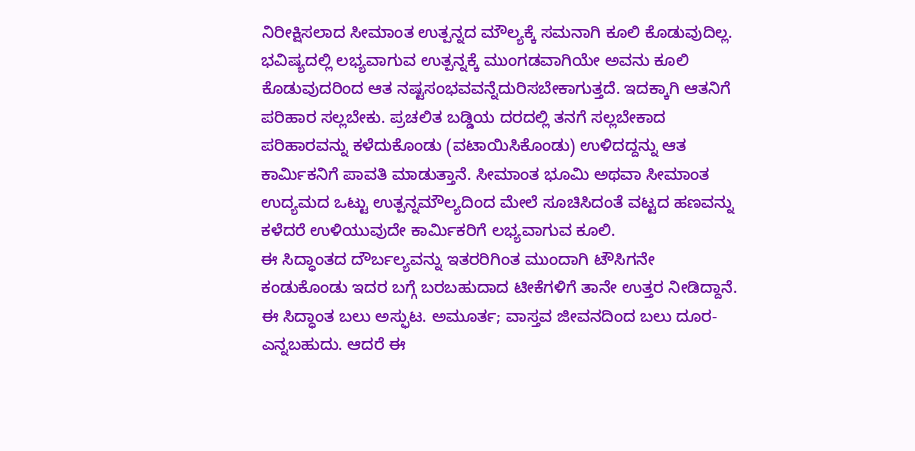ನಿರೀಕ್ಷಿಸಲಾದ ಸೀಮಾಂತ ಉತ್ಪನ್ನದ ಮೌಲ್ಯಕ್ಕೆ ಸಮನಾಗಿ ಕೂಲಿ ಕೊಡುವುದಿಲ್ಲ. ಭವಿಷ್ಯದಲ್ಲಿ ಲಭ್ಯವಾಗುವ ಉತ್ಪನ್ನಕ್ಕೆ ಮುಂಗಡವಾಗಿಯೇ ಅವನು ಕೂಲಿ ಕೊಡುವುದರಿಂದ ಆತ ನಷ್ಟಸಂಭವವನ್ನೆದುರಿಸಬೇಕಾಗುತ್ತದೆ. ಇದಕ್ಕಾಗಿ ಆತನಿಗೆ ಪರಿಹಾರ ಸಲ್ಲಬೇಕು. ಪ್ರಚಲಿತ ಬಡ್ಡಿಯ ದರದಲ್ಲಿ ತನಗೆ ಸಲ್ಲಬೇಕಾದ ಪರಿಹಾರವನ್ನು ಕಳೆದುಕೊಂಡು (ವಟಾಯಿಸಿಕೊಂಡು) ಉಳಿದದ್ದನ್ನು ಆತ ಕಾರ್ಮಿಕನಿಗೆ ಪಾವತಿ ಮಾಡುತ್ತಾನೆ. ಸೀಮಾಂತ ಭೂಮಿ ಅಥವಾ ಸೀಮಾಂತ ಉದ್ಯಮದ ಒಟ್ಟು ಉತ್ಪನ್ನಮೌಲ್ಯದಿಂದ ಮೇಲೆ ಸೂಚಿಸಿದಂತೆ ವಟ್ಟದ ಹಣವನ್ನು ಕಳೆದರೆ ಉಳಿಯುವುದೇ ಕಾರ್ಮಿಕರಿಗೆ ಲಭ್ಯವಾಗುವ ಕೂಲಿ.
ಈ ಸಿದ್ಧಾಂತದ ದೌರ್ಬಲ್ಯವನ್ನು ಇತರರಿಗಿಂತ ಮುಂದಾಗಿ ಟೌಸಿಗನೇ ಕಂಡುಕೊಂಡು ಇದರ ಬಗ್ಗೆ ಬರಬಹುದಾದ ಟೀಕೆಗಳಿಗೆ ತಾನೇ ಉತ್ತರ ನೀಡಿದ್ದಾನೆ.  ಈ ಸಿದ್ಧಾಂತ ಬಲು ಅಸ್ಫುಟ. ಅಮೂರ್ತ; ವಾಸ್ತವ ಜೀವನದಿಂದ ಬಲು ದೂರ- ಎನ್ನಬಹುದು. ಆದರೆ ಈ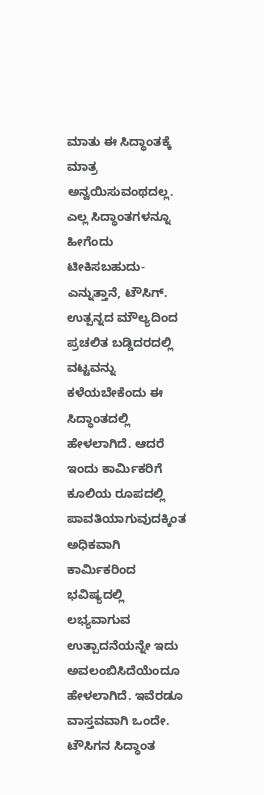ಮಾತು ಈ ಸಿದ್ಧಾಂತಕ್ಕೆ ಮಾತ್ರ ಅನ್ವಯಿಸುವಂಥದಲ್ಲ. ಎಲ್ಲ ಸಿದ್ಧಾಂತಗಳನ್ನೂ ಹೀಗೆಂದು ಟೀಕಿಸಬಹುದು-ಎನ್ನುತ್ತಾನೆ, ಟೌಸಿಗ್. ಉತ್ಪನ್ನದ ಮೌಲ್ಯದಿಂದ ಪ್ರಚಲಿತ ಬಡ್ಡಿದರದಲ್ಲಿ ವಟ್ಟವನ್ನು ಕಳೆಯಬೇಕೆಂದು ಈ ಸಿದ್ಧಾಂತದಲ್ಲಿ ಹೇಳಲಾಗಿದೆ. ಆದರೆ ಇಂದು ಕಾರ್ಮಿಕರಿಗೆ ಕೂಲಿಯ ರೂಪದಲ್ಲಿ ಪಾವತಿಯಾಗುವುದಕ್ಕಿಂತ ಅಧಿಕವಾಗಿ ಕಾರ್ಮಿಕರಿಂದ ಭವಿಷ್ಯದಲ್ಲಿ ಲಭ್ಯವಾಗುವ ಉತ್ಪಾದನೆಯನ್ನೇ ಇದು ಅವಲಂಬಿಸಿದೆಯೆಂದೂ ಹೇಳಲಾಗಿದೆ. ಇವೆರಡೂ ವಾಸ್ತವವಾಗಿ ಒಂದೇ.  ಟೌಸಿಗನ ಸಿದ್ಧಾಂತ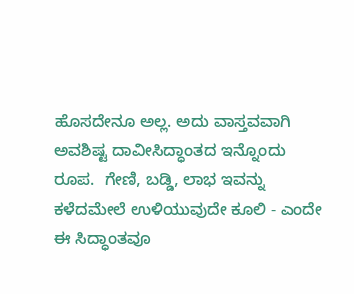ಹೊಸದೇನೂ ಅಲ್ಲ. ಅದು ವಾಸ್ತವವಾಗಿ ಅವಶಿಷ್ಟ ದಾವೀಸಿದ್ಧಾಂತದ ಇನ್ನೊಂದು ರೂಪ.  ಗೇಣಿ, ಬಡ್ಡಿ, ಲಾಭ ಇವನ್ನು ಕಳೆದಮೇಲೆ ಉಳಿಯುವುದೇ ಕೂಲಿ - ಎಂದೇ ಈ ಸಿದ್ಧಾಂತವೂ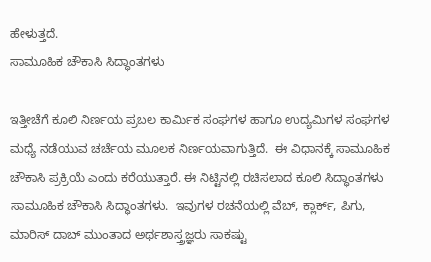ಹೇಳುತ್ತದೆ.
ಸಾಮೂಹಿಕ ಚೌಕಾಸಿ ಸಿದ್ಧಾಂತಗಳು

ಇತ್ತೀಚೆಗೆ ಕೂಲಿ ನಿರ್ಣಯ ಪ್ರಬಲ ಕಾರ್ಮಿಕ ಸಂಘಗಳ ಹಾಗೂ ಉದ್ಯಮಿಗಳ ಸಂಘಗಳ ಮಧ್ಯೆ ನಡೆಯುವ ಚರ್ಚೆಯ ಮೂಲಕ ನಿರ್ಣಯವಾಗುತ್ತಿದೆ.  ಈ ವಿಧಾನಕ್ಕೆ ಸಾಮೂಹಿಕ ಚೌಕಾಸಿ ಪ್ರಕ್ರಿಯೆ ಎಂದು ಕರೆಯುತ್ತಾರೆ. ಈ ನಿಟ್ಟಿನಲ್ಲಿ ರಚಿಸಲಾದ ಕೂಲಿ ಸಿದ್ಧಾಂತಗಳು ಸಾಮೂಹಿಕ ಚೌಕಾಸಿ ಸಿದ್ಧಾಂತಗಳು.  ಇವುಗಳ ರಚನೆಯಲ್ಲಿ ವೆಬ್, ಕ್ಲಾರ್ಕ್, ಪಿಗು, ಮಾರಿಸ್ ದಾಬ್ ಮುಂತಾದ ಅರ್ಥಶಾಸ್ತ್ರಜ್ಞರು ಸಾಕಷ್ಟು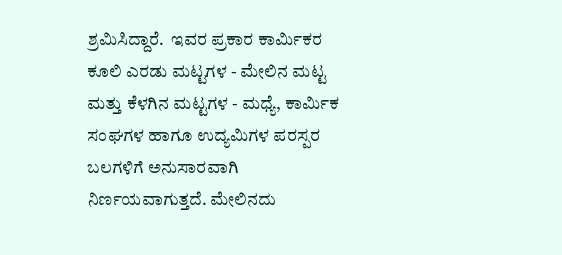ಶ್ರಮಿಸಿದ್ದಾರೆ.  ಇವರ ಪ್ರಕಾರ ಕಾರ್ಮಿಕರ ಕೂಲಿ ಎರಡು ಮಟ್ಟಗಳ - ಮೇಲಿನ ಮಟ್ಟ ಮತ್ತು ಕೆಳಗಿನ ಮಟ್ಟಗಳ - ಮಧ್ಯೆ, ಕಾರ್ಮಿಕ ಸಂಘಗಳ ಹಾಗೂ ಉದ್ಯಮಿಗಳ ಪರಸ್ಪರ ಬಲಗಳಿಗೆ ಅನುಸಾರವಾಗಿ ನಿರ್ಣಯವಾಗುತ್ತದೆ. ಮೇಲಿನದು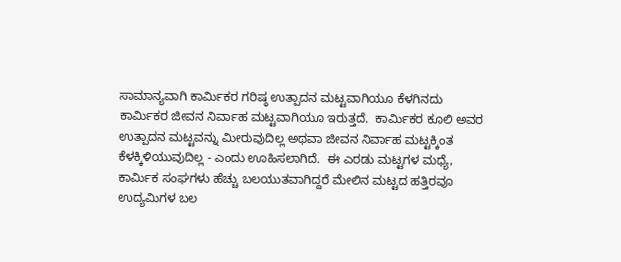ಸಾಮಾನ್ಯವಾಗಿ ಕಾರ್ಮಿಕರ ಗರಿಷ್ಠ ಉತ್ಪಾದನ ಮಟ್ಟವಾಗಿಯೂ ಕೆಳಗಿನದು ಕಾರ್ಮಿಕರ ಜೀವನ ನಿರ್ವಾಹ ಮಟ್ಟವಾಗಿಯೂ ಇರುತ್ತದೆ.  ಕಾರ್ಮಿಕರ ಕೂಲಿ ಅವರ ಉತ್ಪಾದನ ಮಟ್ಟವನ್ನು ಮೀರುವುದಿಲ್ಲ ಅಥವಾ ಜೀವನ ನಿರ್ವಾಹ ಮಟ್ಟಕ್ಕಿಂತ ಕೆಳಕ್ಕಿಳಿಯುವುದಿಲ್ಲ - ಎಂದು ಊಹಿಸಲಾಗಿದೆ.  ಈ ಎರಡು ಮಟ್ಟಗಳ ಮಧ್ಯೆ, ಕಾರ್ಮಿಕ ಸಂಘಗಳು ಹೆಚ್ಚು ಬಲಯುತವಾಗಿದ್ದರೆ ಮೇಲಿನ ಮಟ್ಟದ ಹತ್ತಿರವೂ ಉದ್ಯಮಿಗಳ ಬಲ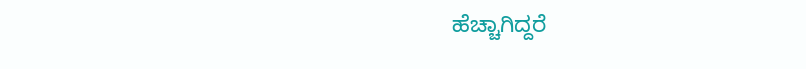ಹೆಚ್ಚಾಗಿದ್ದರೆ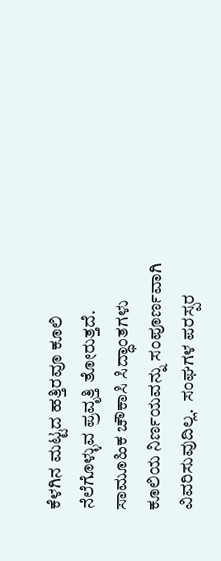ಕೆಳಗಿನ ಮಟ್ಟದ ಹತ್ತಿರವೂ ಕೂಲಿ ನೆಲೆಗೊಳ್ಳುವ ಪ್ರವೃತ್ತಿ ತೋರುತ್ತದೆ.  ಸಾಮೂಹಿಕ ಚೌಕಾಸಿ ಸಿದ್ಧಾಂತಗಳು ಕೂಲಿಯ ನಿರ್ಣಯವನ್ನು ಸಂಪೂರ್ಣವಾಗಿ ವಿವರಿಸುವುದಿಲ್ಲ.  ಸಂಘಗಳ ಪರಸ್ಪರ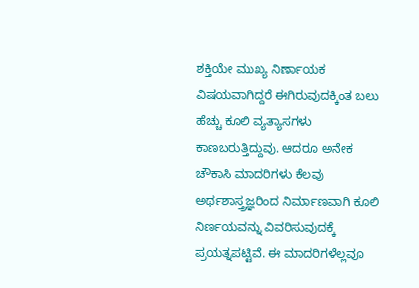ಶಕ್ತಿಯೇ ಮುಖ್ಯ ನಿರ್ಣಾಯಕ ವಿಷಯವಾಗಿದ್ದರೆ ಈಗಿರುವುದಕ್ಕಿಂತ ಬಲು ಹೆಚ್ಚು ಕೂಲಿ ವ್ಯತ್ಯಾಸಗಳು ಕಾಣಬರುತ್ತಿದ್ದುವು. ಆದರೂ ಅನೇಕ ಚೌಕಾಸಿ ಮಾದರಿಗಳು ಕೆಲವು ಅರ್ಥಶಾಸ್ತ್ರಜ್ಞರಿಂದ ನಿರ್ಮಾಣವಾಗಿ ಕೂಲಿ ನಿರ್ಣಯವನ್ನು ವಿವರಿಸುವುದಕ್ಕೆ ಪ್ರಯತ್ನಪಟ್ಟಿವೆ. ಈ ಮಾದರಿಗಳೆಲ್ಲವೂ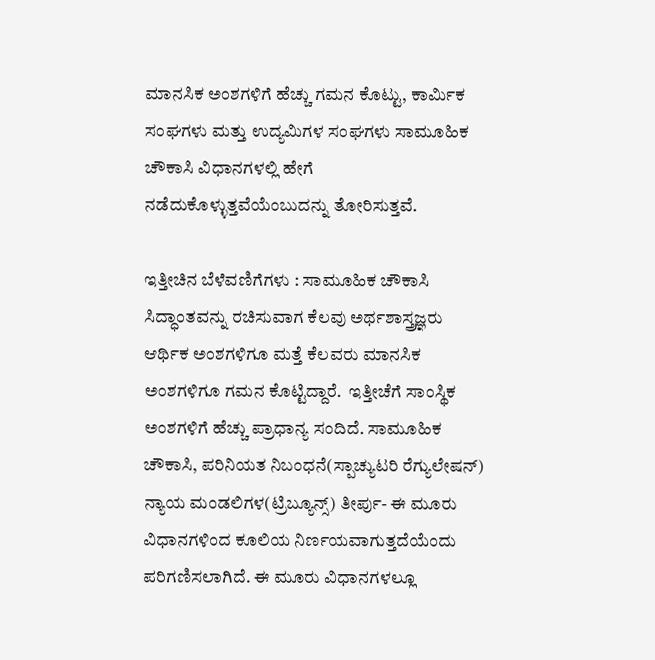ಮಾನಸಿಕ ಅಂಶಗಳಿಗೆ ಹೆಚ್ಚು ಗಮನ ಕೊಟ್ಟು, ಕಾರ್ಮಿಕ ಸಂಘಗಳು ಮತ್ತು ಉದ್ಯಮಿಗಳ ಸಂಘಗಳು ಸಾಮೂಹಿಕ ಚೌಕಾಸಿ ವಿಧಾನಗಳಲ್ಲಿ ಹೇಗೆ ನಡೆದುಕೊಳ್ಳುತ್ತವೆಯೆಂಬುದನ್ನು ತೋರಿಸುತ್ತವೆ.

ಇತ್ತೀಚಿನ ಬೆಳೆವಣಿಗೆಗಳು : ಸಾಮೂಹಿಕ ಚೌಕಾಸಿ ಸಿದ್ಧಾಂತವನ್ನು ರಚಿಸುವಾಗ ಕೆಲವು ಅರ್ಥಶಾಸ್ತ್ರಜ್ಞರು ಆರ್ಥಿಕ ಅಂಶಗಳಿಗೂ ಮತ್ತೆ ಕೆಲವರು ಮಾನಸಿಕ ಅಂಶಗಳಿಗೂ ಗಮನ ಕೊಟ್ಟಿದ್ದಾರೆ.  ಇತ್ತೀಚೆಗೆ ಸಾಂಸ್ಥಿಕ ಅಂಶಗಳಿಗೆ ಹೆಚ್ಚು ಪ್ರಾಧಾನ್ಯ ಸಂದಿದೆ. ಸಾಮೂಹಿಕ ಚೌಕಾಸಿ, ಪರಿನಿಯತ ನಿಬಂಧನೆ(ಸ್ಪಾಚ್ಯುಟರಿ ರೆಗ್ಯುಲೇಷನ್) ನ್ಯಾಯ ಮಂಡಲಿಗಳ(ಟ್ರಿಬ್ಯೂನ್ಸ್) ತೀರ್ಪು- ಈ ಮೂರು ವಿಧಾನಗಳಿಂದ ಕೂಲಿಯ ನಿರ್ಣಯವಾಗುತ್ತದೆಯೆಂದು ಪರಿಗಣಿಸಲಾಗಿದೆ. ಈ ಮೂರು ವಿಧಾನಗಳಲ್ಲೂ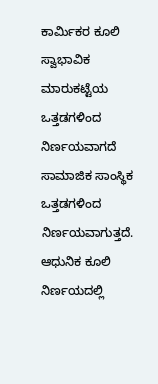ಕಾರ್ಮಿಕರ ಕೂಲಿ ಸ್ವಾಭಾವಿಕ ಮಾರುಕಟ್ಟೆಯ ಒತ್ತಡಗಳಿಂದ ನಿರ್ಣಯವಾಗದೆ ಸಾಮಾಜಿಕ ಸಾಂಸ್ಥಿಕ ಒತ್ತಡಗಳಿಂದ ನಿರ್ಣಯವಾಗುತ್ತದೆ. ಆಧುನಿಕ ಕೂಲಿ ನಿರ್ಣಯದಲ್ಲಿ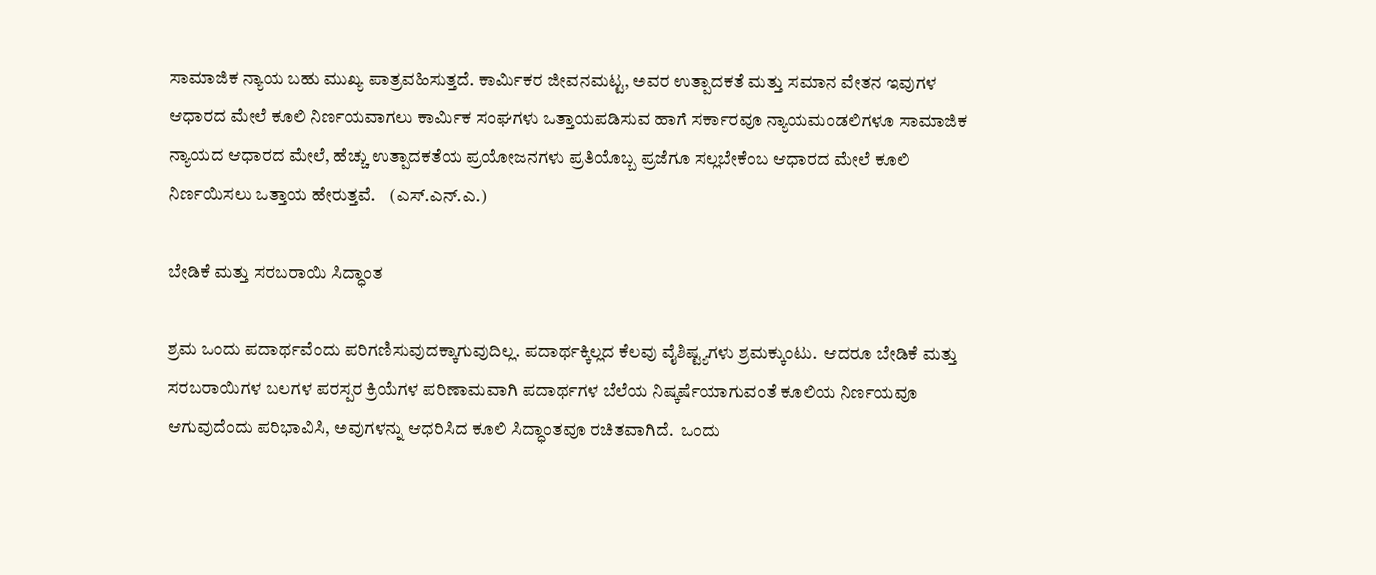ಸಾಮಾಜಿಕ ನ್ಯಾಯ ಬಹು ಮುಖ್ಯ ಪಾತ್ರವಹಿಸುತ್ತದೆ. ಕಾರ್ಮಿಕರ ಜೀವನಮಟ್ಟ, ಅವರ ಉತ್ಪಾದಕತೆ ಮತ್ತು ಸಮಾನ ವೇತನ ಇವುಗಳ ಆಧಾರದ ಮೇಲೆ ಕೂಲಿ ನಿರ್ಣಯವಾಗಲು ಕಾರ್ಮಿಕ ಸಂಘಗಳು ಒತ್ತಾಯಪಡಿಸುವ ಹಾಗೆ ಸರ್ಕಾರವೂ ನ್ಯಾಯಮಂಡಲಿಗಳೂ ಸಾಮಾಜಿಕ ನ್ಯಾಯದ ಆಧಾರದ ಮೇಲೆ, ಹೆಚ್ಚು ಉತ್ಪಾದಕತೆಯ ಪ್ರಯೋಜನಗಳು ಪ್ರತಿಯೊಬ್ಬ ಪ್ರಜೆಗೂ ಸಲ್ಲಬೇಕೆಂಬ ಆಧಾರದ ಮೇಲೆ ಕೂಲಿ ನಿರ್ಣಯಿಸಲು ಒತ್ತಾಯ ಹೇರುತ್ತವೆ.    (ಎಸ್.ಎನ್.ಎ.)

ಬೇಡಿಕೆ ಮತ್ತು ಸರಬರಾಯಿ ಸಿದ್ಧಾಂತ

ಶ್ರಮ ಒಂದು ಪದಾರ್ಥವೆಂದು ಪರಿಗಣಿಸುವುದಕ್ಕಾಗುವುದಿಲ್ಲ. ಪದಾರ್ಥಕ್ಕಿಲ್ಲದ ಕೆಲವು ವೈಶಿಷ್ಟ್ಯಗಳು ಶ್ರಮಕ್ಕುಂಟು.  ಆದರೂ ಬೇಡಿಕೆ ಮತ್ತು ಸರಬರಾಯಿಗಳ ಬಲಗಳ ಪರಸ್ಪರ ಕ್ರಿಯೆಗಳ ಪರಿಣಾಮವಾಗಿ ಪದಾರ್ಥಗಳ ಬೆಲೆಯ ನಿಷ್ಕರ್ಷೆಯಾಗುವಂತೆ ಕೂಲಿಯ ನಿರ್ಣಯವೂ ಆಗುವುದೆಂದು ಪರಿಭಾವಿಸಿ, ಅವುಗಳನ್ನು ಆಧರಿಸಿದ ಕೂಲಿ ಸಿದ್ಧಾಂತವೂ ರಚಿತವಾಗಿದೆ.  ಒಂದು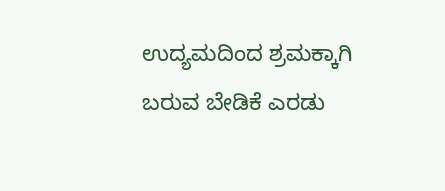ಉದ್ಯಮದಿಂದ ಶ್ರಮಕ್ಕಾಗಿ ಬರುವ ಬೇಡಿಕೆ ಎರಡು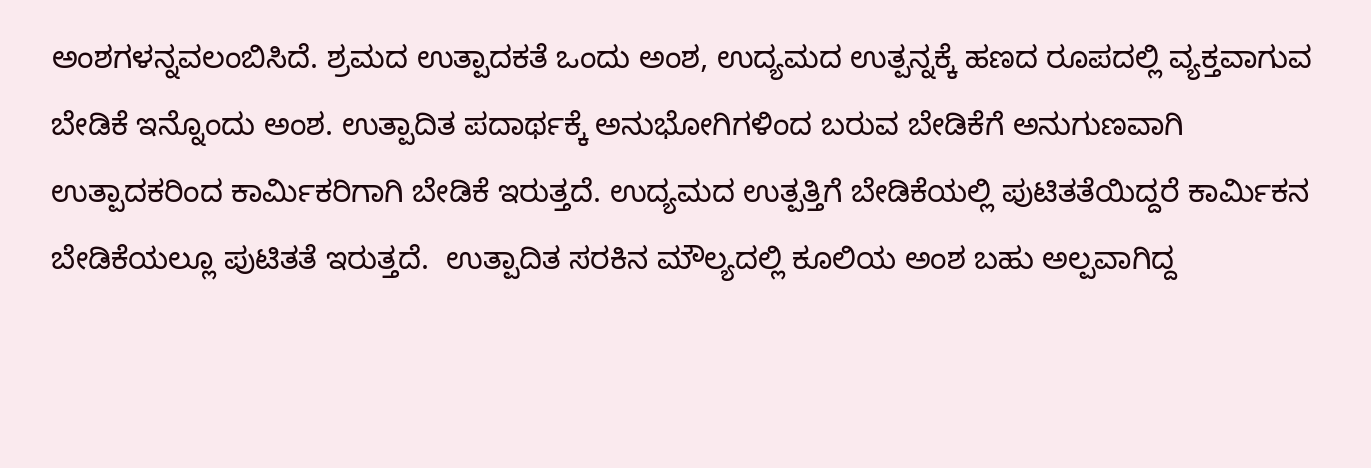ಅಂಶಗಳನ್ನವಲಂಬಿಸಿದೆ. ಶ್ರಮದ ಉತ್ಪಾದಕತೆ ಒಂದು ಅಂಶ, ಉದ್ಯಮದ ಉತ್ಪನ್ನಕ್ಕೆ ಹಣದ ರೂಪದಲ್ಲಿ ವ್ಯಕ್ತವಾಗುವ ಬೇಡಿಕೆ ಇನ್ನೊಂದು ಅಂಶ. ಉತ್ಪಾದಿತ ಪದಾರ್ಥಕ್ಕೆ ಅನುಭೋಗಿಗಳಿಂದ ಬರುವ ಬೇಡಿಕೆಗೆ ಅನುಗುಣವಾಗಿ ಉತ್ಪಾದಕರಿಂದ ಕಾರ್ಮಿಕರಿಗಾಗಿ ಬೇಡಿಕೆ ಇರುತ್ತದೆ. ಉದ್ಯಮದ ಉತ್ಪತ್ತಿಗೆ ಬೇಡಿಕೆಯಲ್ಲಿ ಪುಟಿತತೆಯಿದ್ದರೆ ಕಾರ್ಮಿಕನ ಬೇಡಿಕೆಯಲ್ಲೂ ಪುಟಿತತೆ ಇರುತ್ತದೆ.  ಉತ್ಪಾದಿತ ಸರಕಿನ ಮೌಲ್ಯದಲ್ಲಿ ಕೂಲಿಯ ಅಂಶ ಬಹು ಅಲ್ಪವಾಗಿದ್ದ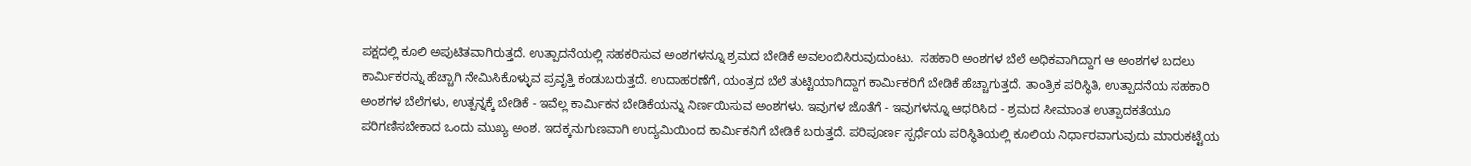ಪಕ್ಷದಲ್ಲಿ ಕೂಲಿ ಅಪುಟಿತವಾಗಿರುತ್ತದೆ. ಉತ್ಪಾದನೆಯಲ್ಲಿ ಸಹಕರಿಸುವ ಅಂಶಗಳನ್ನೂ ಶ್ರಮದ ಬೇಡಿಕೆ ಅವಲಂಬಿಸಿರುವುದುಂಟು.  ಸಹಕಾರಿ ಅಂಶಗಳ ಬೆಲೆ ಅಧಿಕವಾಗಿದ್ದಾಗ ಆ ಅಂಶಗಳ ಬದಲು ಕಾರ್ಮಿಕರನ್ನು ಹೆಚ್ಚಾಗಿ ನೇಮಿಸಿಕೊಳ್ಳುವ ಪ್ರವೃತ್ತಿ ಕಂಡುಬರುತ್ತದೆ. ಉದಾಹರಣೆಗೆ, ಯಂತ್ರದ ಬೆಲೆ ತುಟ್ಟಿಯಾಗಿದ್ದಾಗ ಕಾರ್ಮಿಕರಿಗೆ ಬೇಡಿಕೆ ಹೆಚ್ಚಾಗುತ್ತದೆ. ತಾಂತ್ರಿಕ ಪರಿಸ್ಥಿತಿ, ಉತ್ಪಾದನೆಯ ಸಹಕಾರಿ ಅಂಶಗಳ ಬೆಲೆಗಳು, ಉತ್ಪನ್ನಕ್ಕೆ ಬೇಡಿಕೆ - ಇವೆಲ್ಲ ಕಾರ್ಮಿಕನ ಬೇಡಿಕೆಯನ್ನು ನಿರ್ಣಯಿಸುವ ಅಂಶಗಳು. ಇವುಗಳ ಜೊತೆಗೆ - ಇವುಗಳನ್ನೂ ಆಧರಿಸಿದ - ಶ್ರಮದ ಸೀಮಾಂತ ಉತ್ಪಾದಕತೆಯೂ ಪರಿಗಣಿಸಬೇಕಾದ ಒಂದು ಮುಖ್ಯ ಅಂಶ. ಇದಕ್ಕನುಗುಣವಾಗಿ ಉದ್ಯಮಿಯಿಂದ ಕಾರ್ಮಿಕನಿಗೆ ಬೇಡಿಕೆ ಬರುತ್ತದೆ. ಪರಿಪೂರ್ಣ ಸ್ಪರ್ಧೆಯ ಪರಿಸ್ಥಿತಿಯಲ್ಲಿ ಕೂಲಿಯ ನಿರ್ಧಾರವಾಗುವುದು ಮಾರುಕಟ್ಟೆಯ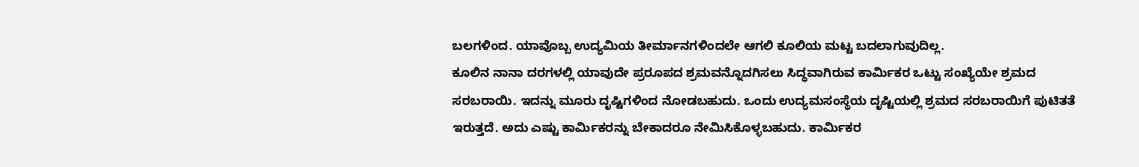ಬಲಗಳಿಂದ. ಯಾವೊಬ್ಬ ಉದ್ಯಮಿಯ ತೀರ್ಮಾನಗಳಿಂದಲೇ ಆಗಲಿ ಕೂಲಿಯ ಮಟ್ಟ ಬದಲಾಗುವುದಿಲ್ಲ.
ಕೂಲಿನ ನಾನಾ ದರಗಳಲ್ಲಿ ಯಾವುದೇ ಪ್ರರೂಪದ ಶ್ರಮವನ್ನೊದಗಿಸಲು ಸಿದ್ಧವಾಗಿರುವ ಕಾರ್ಮಿಕರ ಒಟ್ಟು ಸಂಖ್ಯೆಯೇ ಶ್ರಮದ ಸರಬರಾಯಿ. ಇದನ್ನು ಮೂರು ದೃಷ್ಟಿಗಳಿಂದ ನೋಡಬಹುದು. ಒಂದು ಉದ್ಯಮಸಂಸ್ಥೆಯ ದೃಷ್ಟಿಯಲ್ಲಿ ಶ್ರಮದ ಸರಬರಾಯಿಗೆ ಪುಟಿತತೆ ಇರುತ್ತದೆ. ಅದು ಎಷ್ಟು ಕಾರ್ಮಿಕರನ್ನು ಬೇಕಾದರೂ ನೇಮಿಸಿಕೊಳ್ಳಬಹುದು. ಕಾರ್ಮಿಕರ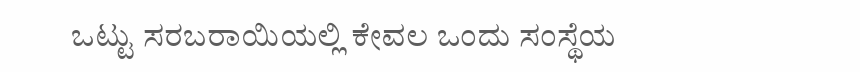ಒಟ್ಟು ಸರಬರಾಯಿಯಲ್ಲಿ ಕೇವಲ ಒಂದು ಸಂಸ್ಥೆಯ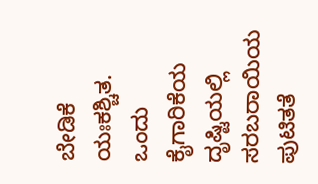ಬೇಡಿಕೆ ಯಃಕಶ್ಚಿತ. ಒಂದು ಕೈಗಾರಿಕೆಯ ದೃಷ್ಟಿಯಲ್ಲಿ ಸರಬರಾಯಿಯ ಪುಟಿತತೆ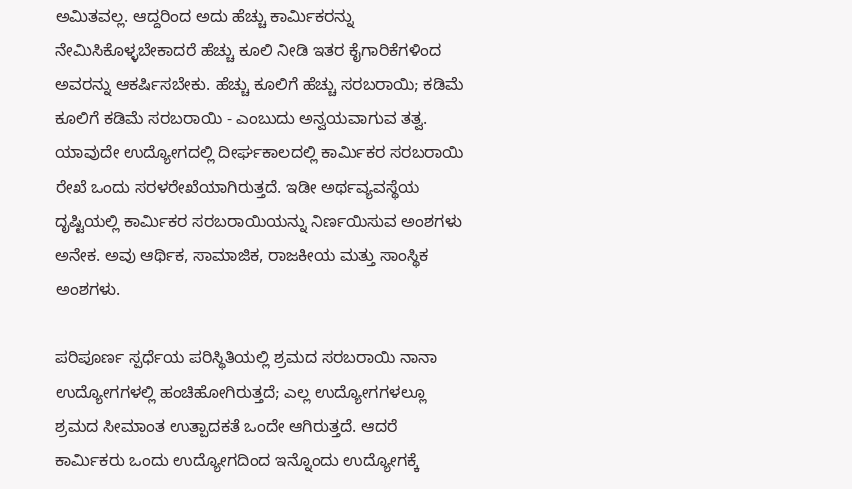ಅಮಿತವಲ್ಲ. ಆದ್ದರಿಂದ ಅದು ಹೆಚ್ಚು ಕಾರ್ಮಿಕರನ್ನು ನೇಮಿಸಿಕೊಳ್ಳಬೇಕಾದರೆ ಹೆಚ್ಚು ಕೂಲಿ ನೀಡಿ ಇತರ ಕೈಗಾರಿಕೆಗಳಿಂದ ಅವರನ್ನು ಆಕರ್ಷಿಸಬೇಕು. ಹೆಚ್ಚು ಕೂಲಿಗೆ ಹೆಚ್ಚು ಸರಬರಾಯಿ; ಕಡಿಮೆ ಕೂಲಿಗೆ ಕಡಿಮೆ ಸರಬರಾಯಿ - ಎಂಬುದು ಅನ್ವಯವಾಗುವ ತತ್ವ. ಯಾವುದೇ ಉದ್ಯೋಗದಲ್ಲಿ ದೀರ್ಘಕಾಲದಲ್ಲಿ ಕಾರ್ಮಿಕರ ಸರಬರಾಯಿ ರೇಖೆ ಒಂದು ಸರಳರೇಖೆಯಾಗಿರುತ್ತದೆ. ಇಡೀ ಅರ್ಥವ್ಯವಸ್ಥೆಯ ದೃಷ್ಟಿಯಲ್ಲಿ ಕಾರ್ಮಿಕರ ಸರಬರಾಯಿಯನ್ನು ನಿರ್ಣಯಿಸುವ ಅಂಶಗಳು ಅನೇಕ. ಅವು ಆರ್ಥಿಕ, ಸಾಮಾಜಿಕ, ರಾಜಕೀಯ ಮತ್ತು ಸಾಂಸ್ಥಿಕ ಅಂಶಗಳು.

ಪರಿಪೂರ್ಣ ಸ್ಪರ್ಧೆಯ ಪರಿಸ್ಥಿತಿಯಲ್ಲಿ ಶ್ರಮದ ಸರಬರಾಯಿ ನಾನಾ ಉದ್ಯೋಗಗಳಲ್ಲಿ ಹಂಚಿಹೋಗಿರುತ್ತದೆ; ಎಲ್ಲ ಉದ್ಯೋಗಗಳಲ್ಲೂ ಶ್ರಮದ ಸೀಮಾಂತ ಉತ್ಪಾದಕತೆ ಒಂದೇ ಆಗಿರುತ್ತದೆ. ಆದರೆ ಕಾರ್ಮಿಕರು ಒಂದು ಉದ್ಯೋಗದಿಂದ ಇನ್ನೊಂದು ಉದ್ಯೋಗಕ್ಕೆ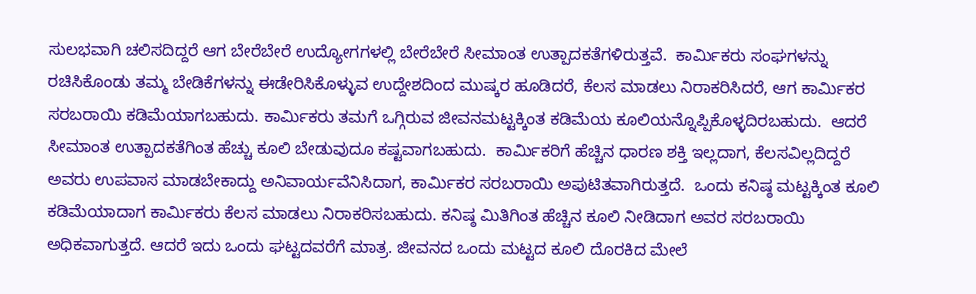ಸುಲಭವಾಗಿ ಚಲಿಸದಿದ್ದರೆ ಆಗ ಬೇರೆಬೇರೆ ಉದ್ಯೋಗಗಳಲ್ಲಿ ಬೇರೆಬೇರೆ ಸೀಮಾಂತ ಉತ್ಪಾದಕತೆಗಳಿರುತ್ತವೆ.  ಕಾರ್ಮಿಕರು ಸಂಘಗಳನ್ನು ರಚಿಸಿಕೊಂಡು ತಮ್ಮ ಬೇಡಿಕೆಗಳನ್ನು ಈಡೇರಿಸಿಕೊಳ್ಳುವ ಉದ್ದೇಶದಿಂದ ಮುಷ್ಕರ ಹೂಡಿದರೆ, ಕೆಲಸ ಮಾಡಲು ನಿರಾಕರಿಸಿದರೆ, ಆಗ ಕಾರ್ಮಿಕರ ಸರಬರಾಯಿ ಕಡಿಮೆಯಾಗಬಹುದು. ಕಾರ್ಮಿಕರು ತಮಗೆ ಒಗ್ಗಿರುವ ಜೀವನಮಟ್ಟಕ್ಕಿಂತ ಕಡಿಮೆಯ ಕೂಲಿಯನ್ನೊಪ್ಪಿಕೊಳ್ಳದಿರಬಹುದು.  ಆದರೆ ಸೀಮಾಂತ ಉತ್ಪಾದಕತೆಗಿಂತ ಹೆಚ್ಚು ಕೂಲಿ ಬೇಡುವುದೂ ಕಷ್ಟವಾಗಬಹುದು.  ಕಾರ್ಮಿಕರಿಗೆ ಹೆಚ್ಚಿನ ಧಾರಣ ಶಕ್ತಿ ಇಲ್ಲದಾಗ, ಕೆಲಸವಿಲ್ಲದಿದ್ದರೆ ಅವರು ಉಪವಾಸ ಮಾಡಬೇಕಾದ್ದು ಅನಿವಾರ್ಯವೆನಿಸಿದಾಗ, ಕಾರ್ಮಿಕರ ಸರಬರಾಯಿ ಅಪುಟಿತವಾಗಿರುತ್ತದೆ.  ಒಂದು ಕನಿಷ್ಠ ಮಟ್ಟಕ್ಕಿಂತ ಕೂಲಿ ಕಡಿಮೆಯಾದಾಗ ಕಾರ್ಮಿಕರು ಕೆಲಸ ಮಾಡಲು ನಿರಾಕರಿಸಬಹುದು. ಕನಿಷ್ಠ ಮಿತಿಗಿಂತ ಹೆಚ್ಚಿನ ಕೂಲಿ ನೀಡಿದಾಗ ಅವರ ಸರಬರಾಯಿ ಅಧಿಕವಾಗುತ್ತದೆ. ಆದರೆ ಇದು ಒಂದು ಘಟ್ಟದವರೆಗೆ ಮಾತ್ರ. ಜೀವನದ ಒಂದು ಮಟ್ಟದ ಕೂಲಿ ದೊರಕಿದ ಮೇಲೆ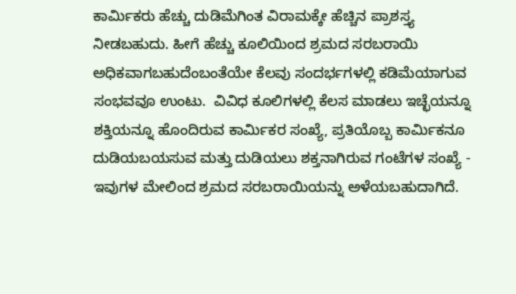ಕಾರ್ಮಿಕರು ಹೆಚ್ಚು ದುಡಿಮೆಗಿಂತ ವಿರಾಮಕ್ಕೇ ಹೆಚ್ಚಿನ ಪ್ರಾಶಸ್ತ್ಯ ನೀಡಬಹುದು. ಹೀಗೆ ಹೆಚ್ಚು ಕೂಲಿಯಿಂದ ಶ್ರಮದ ಸರಬರಾಯಿ ಅಧಿಕವಾಗಬಹುದೆಂಬಂತೆಯೇ ಕೆಲವು ಸಂದರ್ಭಗಳಲ್ಲಿ ಕಡಿಮೆಯಾಗುವ ಸಂಭವವೂ ಉಂಟು.  ವಿವಿಧ ಕೂಲಿಗಳಲ್ಲಿ ಕೆಲಸ ಮಾಡಲು ಇಚ್ಛೆಯನ್ನೂ ಶಕ್ತಿಯನ್ನೂ ಹೊಂದಿರುವ ಕಾರ್ಮಿಕರ ಸಂಖ್ಯೆ, ಪ್ರತಿಯೊಬ್ಬ ಕಾರ್ಮಿಕನೂ ದುಡಿಯಬಯಸುವ ಮತ್ತು ದುಡಿಯಲು ಶಕ್ತನಾಗಿರುವ ಗಂಟೆಗಳ ಸಂಖ್ಯೆ - ಇವುಗಳ ಮೇಲಿಂದ ಶ್ರಮದ ಸರಬರಾಯಿಯನ್ನು ಅಳೆಯಬಹುದಾಗಿದೆ.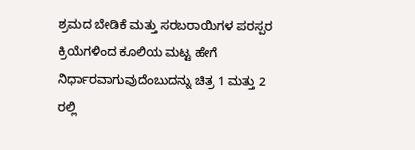ಶ್ರಮದ ಬೇಡಿಕೆ ಮತ್ತು ಸರಬರಾಯಿಗಳ ಪರಸ್ಪರ ಕ್ರಿಯೆಗಳಿಂದ ಕೂಲಿಯ ಮಟ್ಟ ಹೇಗೆ ನಿರ್ಧಾರವಾಗುವುದೆಂಬುದನ್ನು ಚಿತ್ರ 1 ಮತ್ತು 2 ರಲ್ಲಿ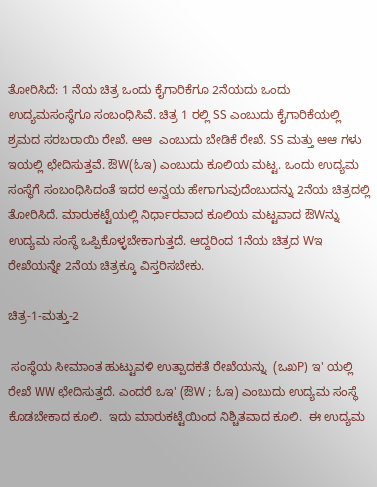ತೋರಿಸಿದೆ: 1 ನೆಯ ಚಿತ್ರ ಒಂದು ಕೈಗಾರಿಕೆಗೂ 2ನೆಯದು ಒಂದು ಉದ್ಯಮಸಂಸ್ಥೆಗೂ ಸಂಬಂಧಿಸಿವೆ. ಚಿತ್ರ 1 ರಲ್ಲಿ SS ಎಂಬುದು ಕೈಗಾರಿಕೆಯಲ್ಲಿ ಶ್ರಮದ ಸರಬರಾಯಿ ರೇಖೆ. ಆಆ  ಎಂಬುದು ಬೇಡಿಕೆ ರೇಖೆ. SS ಮತ್ತು ಆಆ ಗಳು ಇಯಲ್ಲಿ ಛೇದಿಸುತ್ತವೆ. ಔW(ಓಇ) ಎಂಬುದು ಕೂಲಿಯ ಮಟ್ಟ. ಒಂದು ಉದ್ಯಮ ಸಂಸ್ಥೆಗೆ ಸಂಬಂಧಿಸಿದಂತೆ ಇದರ ಅನ್ವಯ ಹೇಗಾಗುವುದೆಂಬುದನ್ನು 2ನೆಯ ಚಿತ್ರದಲ್ಲಿ ತೋರಿಸಿದೆ. ಮಾರುಕಟ್ಟೆಯಲ್ಲಿ ನಿರ್ಧಾರವಾದ ಕೂಲಿಯ ಮಟ್ಟವಾದ ಔWನ್ನು ಉದ್ಯಮ ಸಂಸ್ಥೆ ಒಪ್ಪಿಕೊಳ್ಳಬೇಕಾಗುತ್ತದೆ. ಆದ್ದರಿಂದ 1ನೆಯ ಚಿತ್ರದ Wಇ ರೇಖೆಯನ್ನೇ 2ನೆಯ ಚಿತ್ರಕ್ಕೂ ವಿಸ್ತರಿಸಬೇಕು.

ಚಿತ್ರ-1-ಮತ್ತು-2

 ಸಂಸ್ಥೆಯ ಸೀಮಾಂತ ಹುಟ್ಟುವಳಿ ಉತ್ಪಾದಕತೆ ರೇಖೆಯನ್ನು  (ಒಖP) ಇ' ಯಲ್ಲಿ ರೇಖೆ WW ಛೇದಿಸುತ್ತದೆ. ಎಂದರೆ ಒಇ' (ಔW ; ಓಇ) ಎಂಬುದು ಉದ್ಯಮ ಸಂಸ್ಥೆ ಕೊಡಬೇಕಾದ ಕೂಲಿ.  ಇದು ಮಾರುಕಟ್ಟೆಯಿಂದ ನಿಶ್ಚಿತವಾದ ಕೂಲಿ.  ಈ ಉದ್ಯಮ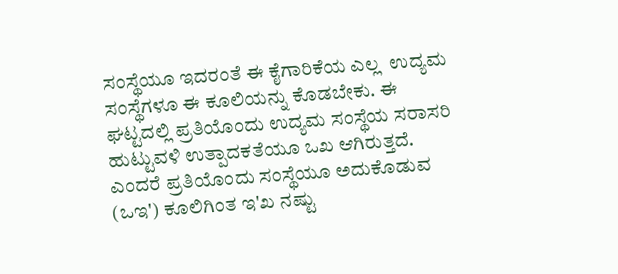ಸಂಸ್ಥೆಯೂ ಇದರಂತೆ ಈ ಕೈಗಾರಿಕೆಯ ಎಲ್ಲ  ಉದ್ಯಮ ಸಂಸ್ಥೆಗಳೂ ಈ ಕೂಲಿಯನ್ನು ಕೊಡಬೇಕು. ಈ ಘಟ್ಟದಲ್ಲಿ ಪ್ರತಿಯೊಂದು ಉದ್ಯಮ ಸಂಸ್ಥೆಯ ಸರಾಸರಿ ಹುಟ್ಟುವಳಿ ಉತ್ಪಾದಕತೆಯೂ ಒಖ ಆಗಿರುತ್ತದೆ. ಎಂದರೆ ಪ್ರತಿಯೊಂದು ಸಂಸ್ಥೆಯೂ ಅದುಕೊಡುವ  (ಒಇ') ಕೂಲಿಗಿಂತ ಇ'ಖ ನಷ್ಟು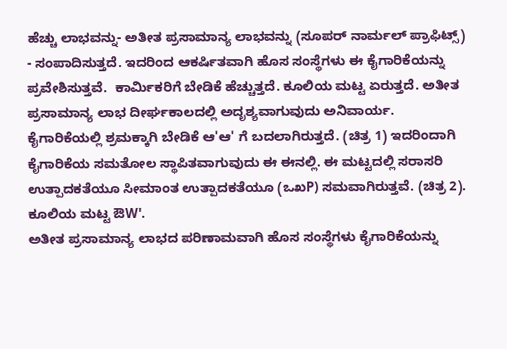ಹೆಚ್ಚು ಲಾಭವನ್ನು- ಅತೀತ ಪ್ರಸಾಮಾನ್ಯ ಲಾಭವನ್ನು (ಸೂಪರ್ ನಾರ್ಮಲ್ ಪ್ರಾಫಿಟ್ಸ್) - ಸಂಪಾದಿಸುತ್ತದೆ. ಇದರಿಂದ ಆಕರ್ಷಿತವಾಗಿ ಹೊಸ ಸಂಸ್ಥೆಗಳು ಈ ಕೈಗಾರಿಕೆಯನ್ನು ಪ್ರವೇಶಿಸುತ್ತವೆ.  ಕಾರ್ಮಿಕರಿಗೆ ಬೇಡಿಕೆ ಹೆಚ್ಚುತ್ತದೆ. ಕೂಲಿಯ ಮಟ್ಟ ಏರುತ್ತದೆ. ಅತೀತ ಪ್ರಸಾಮಾನ್ಯ ಲಾಭ ದೀರ್ಘಕಾಲದಲ್ಲಿ ಅದೃಶ್ಯವಾಗುವುದು ಅನಿವಾರ್ಯ. ಕೈಗಾರಿಕೆಯಲ್ಲಿ ಶ್ರಮಕ್ಕಾಗಿ ಬೇಡಿಕೆ ಆ'ಆ' ಗೆ ಬದಲಾಗಿರುತ್ತದೆ. (ಚಿತ್ರ 1) ಇದರಿಂದಾಗಿ ಕೈಗಾರಿಕೆಯ ಸಮತೋಲ ಸ್ಥಾಪಿತವಾಗುವುದು ಈ ಈನಲ್ಲಿ. ಈ ಮಟ್ಟದಲ್ಲಿ ಸರಾಸರಿ ಉತ್ಪಾದಕತೆಯೂ ಸೀಮಾಂತ ಉತ್ಪಾದಕತೆಯೂ (ಒಖP) ಸಮವಾಗಿರುತ್ತವೆ. (ಚಿತ್ರ 2). ಕೂಲಿಯ ಮಟ್ಟ ಔW'.
ಅತೀತ ಪ್ರಸಾಮಾನ್ಯ ಲಾಭದ ಪರಿಣಾಮವಾಗಿ ಹೊಸ ಸಂಸ್ಥೆಗಳು ಕೈಗಾರಿಕೆಯನ್ನು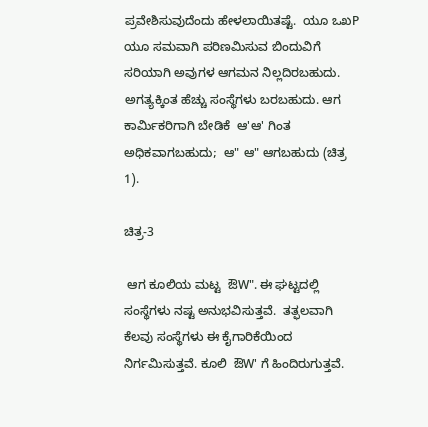ಪ್ರವೇಶಿಸುವುದೆಂದು ಹೇಳಲಾಯಿತಷ್ಟೆ.  ಯೂ ಒಖP ಯೂ ಸಮವಾಗಿ ಪರಿಣಮಿಸುವ ಬಿಂದುವಿಗೆ ಸರಿಯಾಗಿ ಅವುಗಳ ಆಗಮನ ನಿಲ್ಲದಿರಬಹುದು. ಅಗತ್ಯಕ್ಕಿಂತ ಹೆಚ್ಚು ಸಂಸ್ಥೆಗಳು ಬರಬಹುದು. ಆಗ ಕಾರ್ಮಿಕರಿಗಾಗಿ ಬೇಡಿಕೆ  ಆ'ಆ' ಗಿಂತ ಅಧಿಕವಾಗಬಹುದು;  ಆ" ಆ" ಆಗಬಹುದು (ಚಿತ್ರ 1).

ಚಿತ್ರ-3

 ಆಗ ಕೂಲಿಯ ಮಟ್ಟ  ಔW". ಈ ಘಟ್ಟದಲ್ಲಿ ಸಂಸ್ಥೆಗಳು ನಷ್ಟ ಅನುಭವಿಸುತ್ತವೆ.  ತತ್ಫಲವಾಗಿ ಕೆಲವು ಸಂಸ್ಥೆಗಳು ಈ ಕೈಗಾರಿಕೆಯಿಂದ ನಿರ್ಗಮಿಸುತ್ತವೆ. ಕೂಲಿ  ಔW' ಗೆ ಹಿಂದಿರುಗುತ್ತವೆ.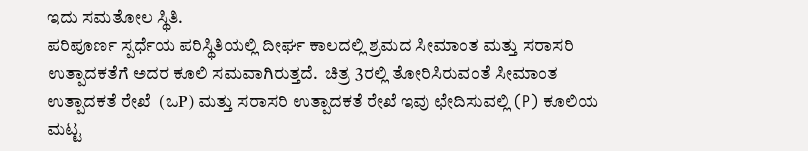ಇದು ಸಮತೋಲ ಸ್ಥಿತಿ.
ಪರಿಪೂರ್ಣ ಸ್ಪರ್ಧೆಯ ಪರಿಸ್ಥಿತಿಯಲ್ಲಿ ದೀರ್ಘ ಕಾಲದಲ್ಲಿ ಶ್ರಮದ ಸೀಮಾಂತ ಮತ್ತು ಸರಾಸರಿ ಉತ್ಪಾದಕತೆಗೆ ಅದರ ಕೂಲಿ ಸಮವಾಗಿರುತ್ತದೆ.  ಚಿತ್ರ 3ರಲ್ಲಿ ತೋರಿಸಿರುವಂತೆ ಸೀಮಾಂತ ಉತ್ಪಾದಕತೆ ರೇಖೆ  (ಒP) ಮತ್ತು ಸರಾಸರಿ ಉತ್ಪಾದಕತೆ ರೇಖೆ ಇವು ಛೇದಿಸುವಲ್ಲಿ (P) ಕೂಲಿಯ ಮಟ್ಟ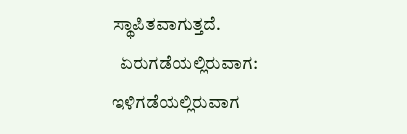ಸ್ಥಾಪಿತವಾಗುತ್ತದೆ.
  ಏರುಗಡೆಯಲ್ಲಿರುವಾಗ:   ಇಳಿಗಡೆಯಲ್ಲಿರುವಾಗ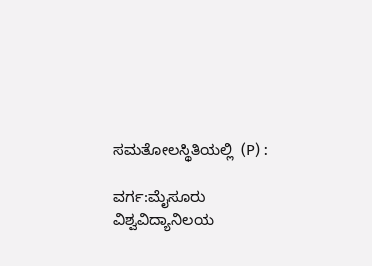ಸಮತೋಲಸ್ಥಿತಿಯಲ್ಲಿ  (P) :

ವರ್ಗ:ಮೈಸೂರು ವಿಶ್ವವಿದ್ಯಾನಿಲಯ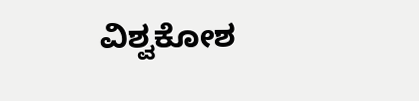ವಿಶ್ವಕೋಶ